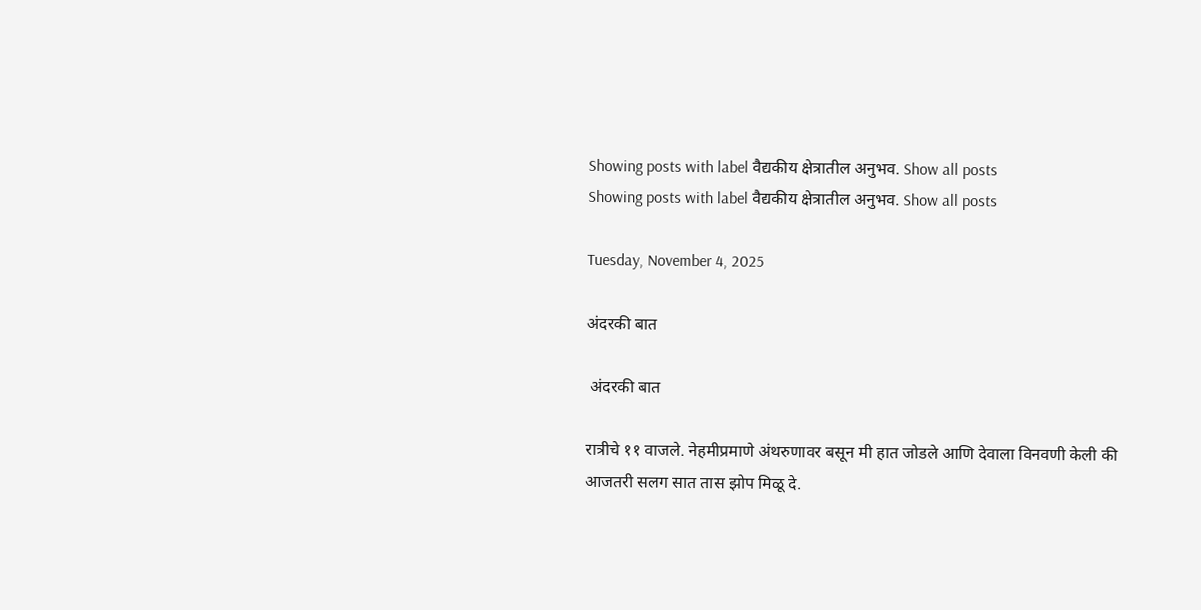Showing posts with label वैद्यकीय क्षेत्रातील अनुभव. Show all posts
Showing posts with label वैद्यकीय क्षेत्रातील अनुभव. Show all posts

Tuesday, November 4, 2025

अंदरकी बात

 अंदरकी बात

रात्रीचे ११ वाजले. नेहमीप्रमाणे अंथरुणावर बसून मी हात जोडले आणि देवाला विनवणी केली की आजतरी सलग सात तास झोप मिळू दे.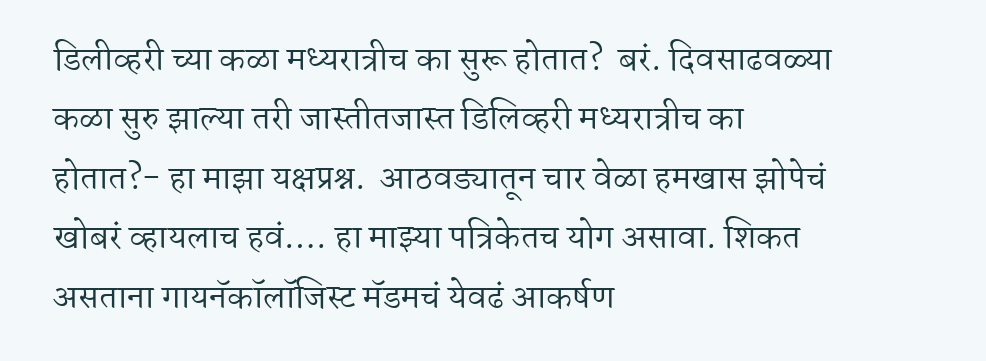डिलीव्हरी च्या कळा मध्यरात्रीच का सुरू होतात?  बरं. दिवसाढवळ्या  कळा सुरु झाल्या तरी जास्तीतजास्त डिलिव्हरी मध्यरात्रीच का होतात?- हा माझा यक्षप्रश्न.  आठवड्यातून चार वेळा हमखास झोपेचं खोबरं व्हायलाच हवं…. हा माझ्या पत्रिकेतच योग असावा. शिकत असताना गायनॅकॉलॉजिस्ट मॅडमचं येवढं आकर्षण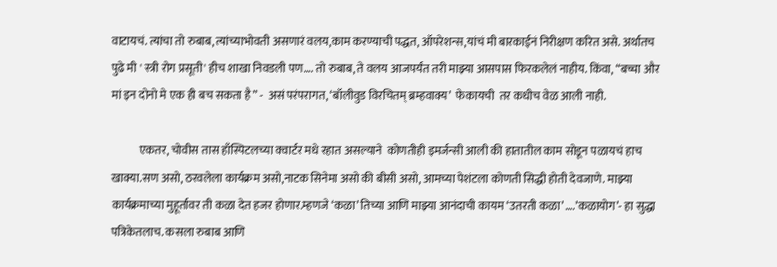वाटायचं. त्यांचा तो रुबाब, त्यांच्याभोवती असणारं वलय,काम करण्याची पद्धत, ऑपरेशन्स,यांचं मी बारकाईनं निरीक्षण करित असे. अर्थातच पुढे मी ' स्त्री रोग प्रसूती' हीच शाखा निवडली पण…. तो रुबाब, ते वलय आजपर्यंत तरी माझ्या आसपास फिरकलेलं नाहीय. किंवा, “बच्चा और मां इन दोनो मे एक ही बच सकता है” -  असं परंपरागत, ‘बॉलीवुड विरचितम् ब्रम्हवाक्य’  फेकायची  तर कधीच वेळ आली नाही.

            एकतर, चोवीस तास हाँस्पिटलच्या क्वार्टर मधे रहात असल्याने  कोणतीही इमर्जन्सी आली की हातातील काम सोडून पळायचं हाच खाक्या.सण असो, ठरवलेला कार्यक्रम असो,नाटक सिनेमा असो की बीसी असो, आमच्या पेशंटला कोणती सिद्धी होती देवजाणे. माझ्या कार्यक्रमाच्या मुहूर्तावर ती कळा देत हजर होणार.म्हणजे ‘कळा’ तिच्या आणि माझ्या आनंदाची कायम ‘उतरती कळा’ ….’कळायोग’- हा सुद्धा पत्रिकेतलाच. कसला रुबाब आणि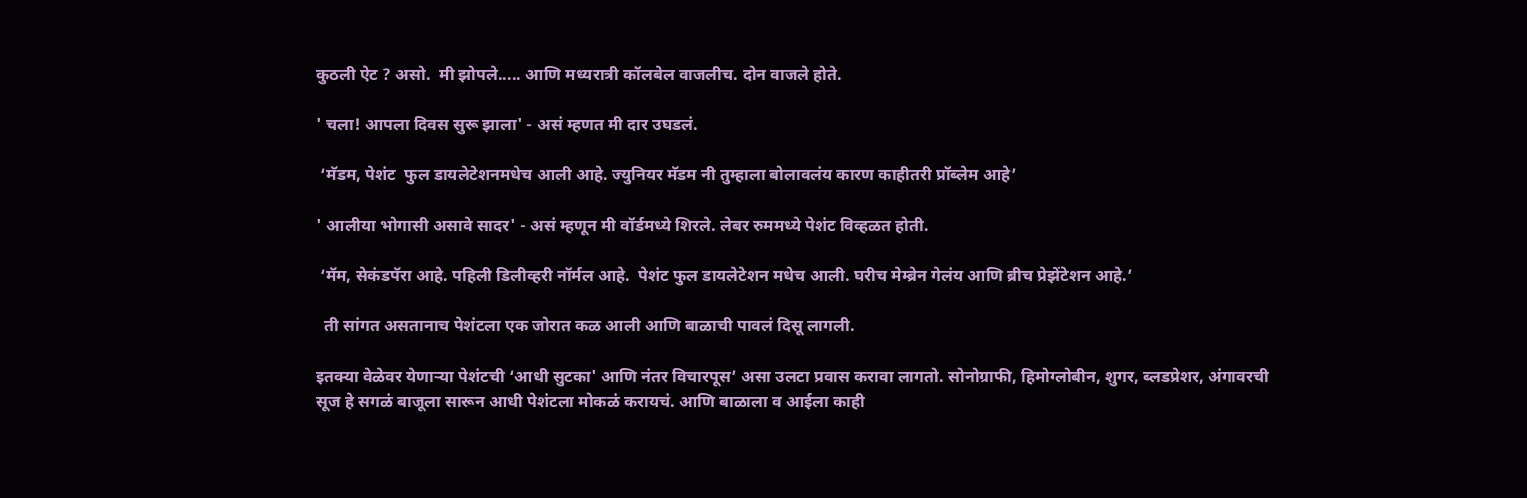कुठली ऐट ? असो.  मी झोपले..... आणि मध्यरात्री कॉलबेल वाजलीच. दोन वाजले होते.

' चला! आपला दिवस सुरू झाला' - असं म्हणत मी दार उघडलं.

 ‘मॅडम, पेशंट  फुल डायलेटेशनमधेच आली आहे. ज्युनियर मॅडम नी तुम्हाला बोलावलंय कारण काहीतरी प्रॉब्लेम आहे’

' आलीया भोगासी असावे सादर' - असं म्हणून मी वॉर्डमध्ये शिरले. लेबर रुममध्ये पेशंट विव्हळत होती.

 ‘मॅम, सेकंडपॅरा आहे. पहिली डिलीव्हरी नॉर्मल आहे.  पेशंट फुल डायलेटेशन मधेच आली. घरीच मेम्ब्रेन गेलंय आणि ब्रीच प्रेझेंटेशन आहे.’

  ती सांगत असतानाच पेशंटला एक जोरात कळ आली आणि बाळाची पावलं दिसू लागली.

इतक्या वेळेवर येणाऱ्या पेशंटची ‘आधी सुटका' आणि नंतर विचारपूस’ असा उलटा प्रवास करावा लागतो. सोनोग्राफी, हिमोग्लोबीन, शुगर, ब्लडप्रेशर, अंगावरची सूज हे सगळं बाजूला सारून आधी पेशंटला मोकळं करायचं. आणि बाळाला व आईला काही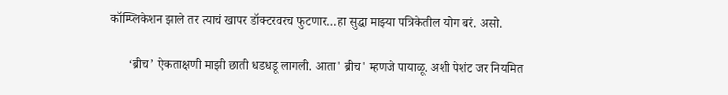कॉम्प्लिकेशन झाले तर त्याचं खापर डॉक्टरवरच फुटणार…हा सुद्धा माझ्या पत्रिकेतील योग बरं. असो.

      ‘ब्रीच’ ऐकताक्षणी माझी छाती धडधडू लागली. आता' ब्रीच' म्हणजे पायाळू. अशी पेशंट जर नियमित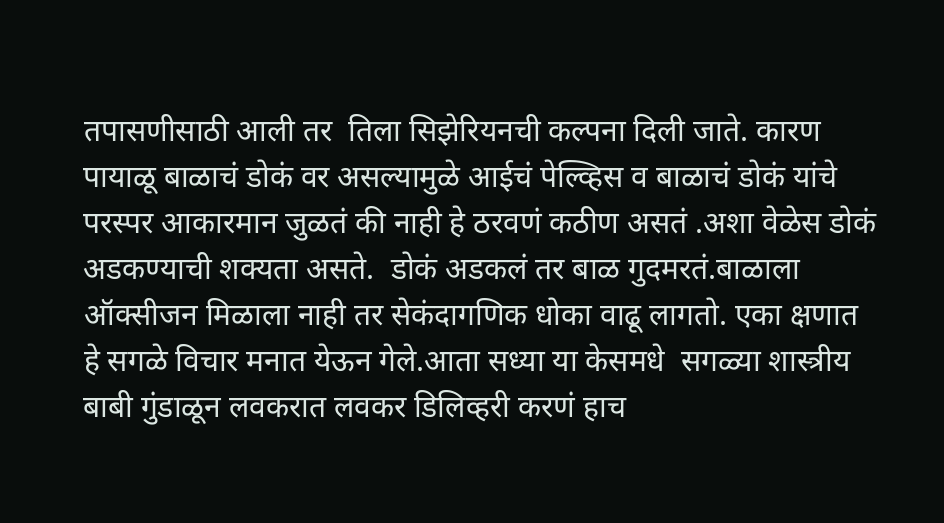तपासणीसाठी आली तर  तिला सिझेरियनची कल्पना दिली जाते. कारण पायाळू बाळाचं डोकं वर असल्यामुळे आईचं पेल्व्हिस व बाळाचं डोकं यांचे परस्पर आकारमान जुळतं की नाही हे ठरवणं कठीण असतं .अशा वेळेस डोकं अडकण्याची शक्यता असते.  डोकं अडकलं तर बाळ गुदमरतं.बाळाला ऑक्सीजन मिळाला नाही तर सेकंदागणिक धोका वाढू लागतो. एका क्षणात हे सगळे विचार मनात येऊन गेले.आता सध्या या केसमधे  सगळ्या शास्त्रीय बाबी गुंडाळून लवकरात लवकर डिलिव्हरी करणं हाच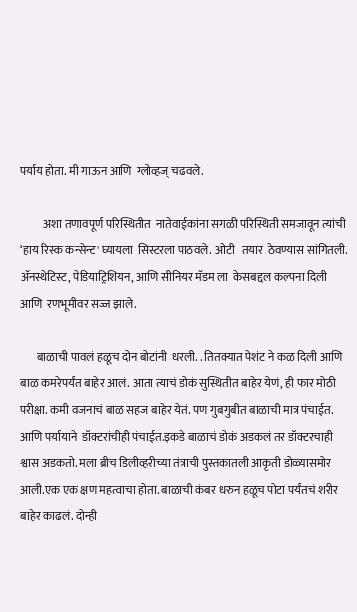पर्याय होता. मी गाऊन आणि  ग्लोव्हज् चढवले.

          अशा तणावपूर्ण परिस्थितीत  नातेवाईकांना सगळी परिस्थिती समजावून त्यांची ‘हाय रिस्क कन्सेन्ट' घ्यायला  सिस्टरला पाठवले. ओटी   तयार  ठेवण्यास सांगितली. ॲनस्थेटिस्ट, पेडियाट्रिशियन, आणि सीनियर मॅडम ला  केसबद्दल कल्पना दिली आणि  रणभूमीवर सज्ज झाले.

       बाळाची पावलं हळूच दोन बोटांनी  धरली. . तितक्यात पेशंट ने कळ दिली आणि बाळ कमरेपर्यंत बाहेर आलं. आता त्याचं डोकं सुस्थितीत बाहेर येणं, ही फार मोठी परीक्षा. कमी वजनाचं बाळ सहज बाहेर येतं. पण गुबगुबीत बाळाची मात्र पंचाईत. आणि पर्यायाने  डॉक्टरांचीही पंचाईत.इकडे बाळाचं डोकं अडकलं तर डॉक्टरचाही श्वास अडकतो. मला ब्रीच डिलीव्हरीच्या तंत्राची पुस्तकातली आकृती डोळ्यासमोर आली.एक एक क्षण महत्वाचा होता. बाळाची कंबर धरुन हळूच पोटा पर्यंतचं शरीर बाहेर काढलं. दोन्ही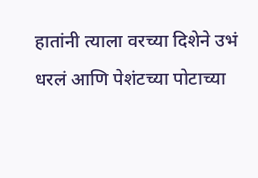हातांनी त्याला वरच्या दिशेने उभं धरलं आणि पेशंटच्या पोटाच्या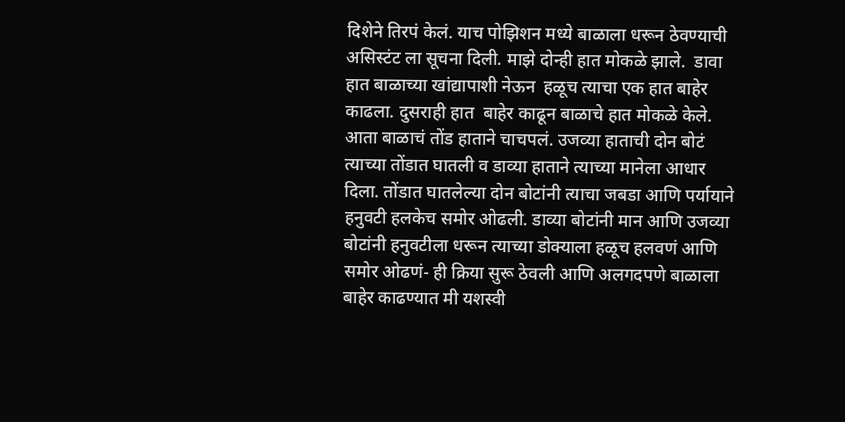दिशेने तिरपं केलं. याच पोझिशन मध्ये बाळाला धरून ठेवण्याची असिस्टंट ला सूचना दिली. माझे दोन्ही हात मोकळे झाले.  डावा हात बाळाच्या खांद्यापाशी नेऊन  हळूच त्याचा एक हात बाहेर काढला. दुसराही हात  बाहेर काढून बाळाचे हात मोकळे केले. आता बाळाचं तोंड हाताने चाचपलं. उजव्या हाताची दोन बोटं त्याच्या तोंडात घातली व डाव्या हाताने त्याच्या मानेला आधार दिला. तोंडात घातलेल्या दोन बोटांनी त्याचा जबडा आणि पर्यायाने हनुवटी हलकेच समोर ओढली. डाव्या बोटांनी मान आणि उजव्या बोटांनी हनुवटीला धरून त्याच्या डोक्याला हळूच हलवणं आणि समोर ओढणं- ही क्रिया सुरू ठेवली आणि अलगदपणे बाळाला बाहेर काढण्यात मी यशस्वी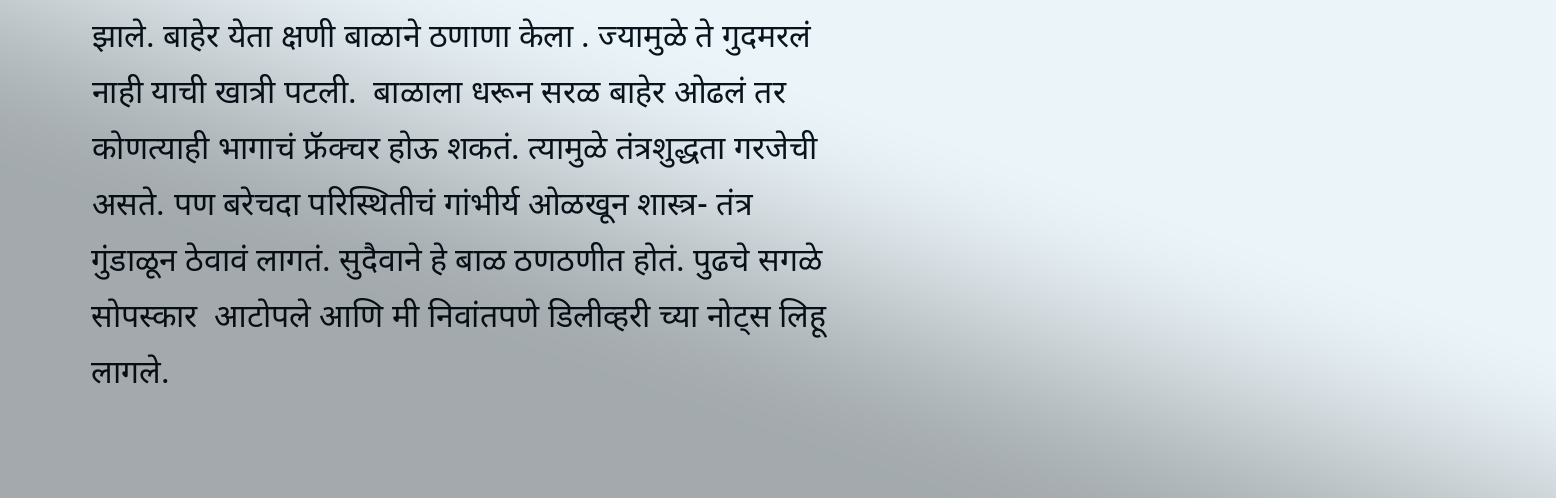झाले. बाहेर येता क्षणी बाळाने ठणाणा केला . ज्यामुळे ते गुदमरलं नाही याची खात्री पटली.  बाळाला धरून सरळ बाहेर ओढलं तर कोणत्याही भागाचं फ्रॅक्चर होऊ शकतं. त्यामुळे तंत्रशुद्धता गरजेची असते. पण बरेचदा परिस्थितीचं गांभीर्य ओळखून शास्त्र- तंत्र गुंडाळून ठेवावं लागतं. सुदैवाने हे बाळ ठणठणीत होतं. पुढचे सगळे सोपस्कार  आटोपले आणि मी निवांतपणे डिलीव्हरी च्या नोट्स लिहू लागले.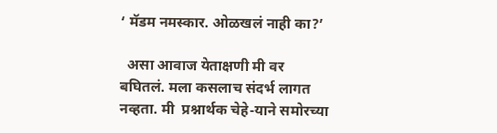‘ मॅडम नमस्कार. ओळखलं नाही का?’

  असा आवाज येताक्षणी मी वर बघितलं. मला कसलाच संदर्भ लागत नव्हता. मी  प्रश्नार्थक चेहे-याने समोरच्या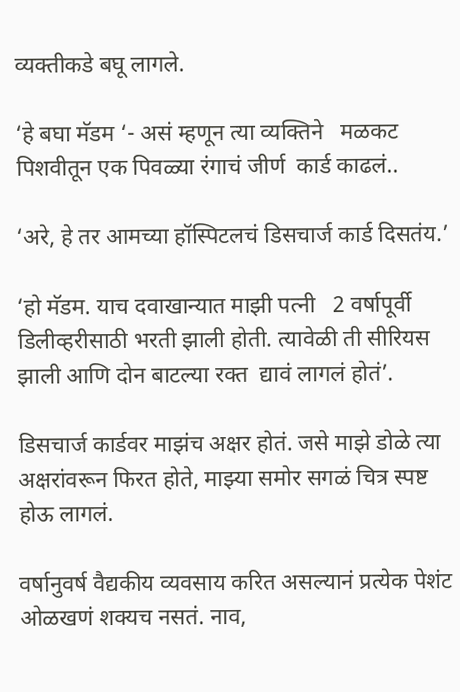व्यक्तीकडे बघू लागले.

‘हे बघा मॅडम ‘- असं म्हणून त्या व्यक्तिने   मळकट पिशवीतून एक पिवळ्या रंगाचं जीर्ण  कार्ड काढलं..

‘अरे, हे तर आमच्या हॉस्पिटलचं डिसचार्ज कार्ड दिसतंय.’

‘हो मॅडम. याच दवाखान्यात माझी पत्नी   2 वर्षापूर्वी डिलीव्हरीसाठी भरती झाली होती. त्यावेळी ती सीरियस झाली आणि दोन बाटल्या रक्त  द्यावं लागलं होतं’.

डिसचार्ज कार्डवर माझंच अक्षर होतं. जसे माझे डोळे त्या अक्षरांवरून फिरत होते, माझ्या समोर सगळं चित्र स्पष्ट होऊ लागलं.

वर्षानुवर्ष वैद्यकीय व्यवसाय करित असल्यानं प्रत्येक पेशंट ओळखणं शक्यच नसतं. नाव,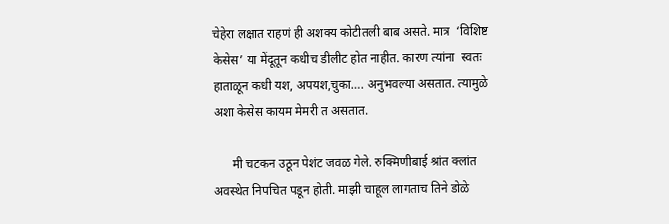चेहेरा लक्षात राहणं ही अशक्य कोटीतली बाब असते. मात्र  ‘विशिष्ट केसेस’ या मेंदूतून कधीच डीलीट होत नाहीत. कारण त्यांना  स्वतः हाताळून कधी यश, अपयश,चुका…. अनुभवल्या असतात. त्यामुळे अशा केसेस कायम मेमरी त असतात.

      मी चटकन उठून पेशंट जवळ गेले. रुक्मिणीबाई श्रांत क्लांत अवस्थेत निपचित पडून होती. माझी चाहूल लागताच तिने डोळे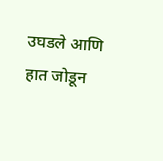उघडले आणि हात जोडून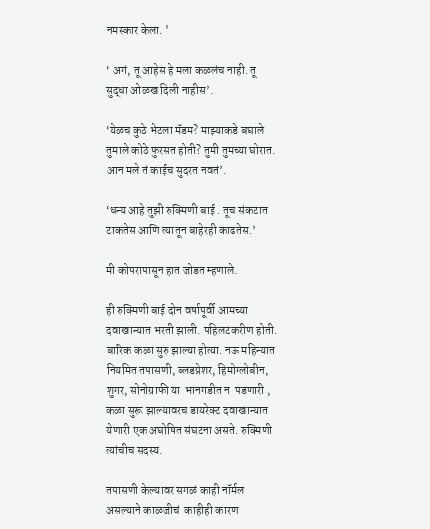नमस्कार केला. '

‘ अगं, तू आहेस हे मला कळलंच नाही. तू सुद्धा ओळख दिली नाहीस’.

‘येळच कुठे भेटला मॅडम? माझ्याकडे बघाले तुमाले कोठे फुरसत होती? तुमी तुमच्या घोरात. आन मले तं काईच सुदरत नवतं’.

‘धन्य आहे तुझी रुक्मिणी बाई . तूच संकटात टाकतेस आणि त्यातून बाहेरही काढतेस.’

मी कोपरापासून हात जोडत म्हणाले.

ही रुक्मिणी बाई दोन वर्षापूर्वी आमच्या दवाखान्यात भरती झाली. पहिलटकरीण होती. बारिक कळा सुरु झाल्या होत्या. नऊ महिन्यात नियमित तपासणी, ब्लडप्रेशर, हिमोग्लोबीन, शुगर, सोनोग्राफी या  भानगडीत न  पडणारी ,  कळा सुरू झाल्यावरच डायरेक्ट दवाखान्यात येणारी एक अघोषित संघटना असते. रुक्मिणी त्यांचीच सदस्य.

तपासणी केल्यावर सगळं काही नॉर्मल असल्याने काळजीचं  काहीही कारण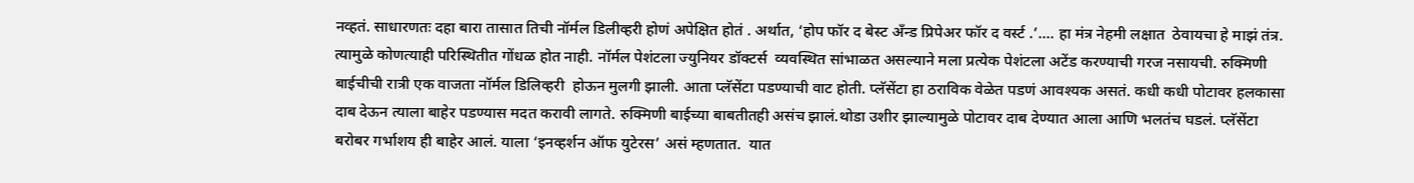नव्हतं. साधारणतः दहा बारा तासात तिची नॉर्मल डिलीव्हरी होणं अपेक्षित होतं . अर्थात, ‘होप फॉर द बेस्ट अँन्ड प्रिपेअर फॉर द वर्स्ट .’.... हा मंत्र नेहमी लक्षात  ठेवायचा हे माझं तंत्र. त्यामुळे कोणत्याही परिस्थितीत गोंधळ होत नाही. नॉर्मल पेशंटला ज्युनियर डॉक्टर्स  व्यवस्थित सांभाळत असल्याने मला प्रत्येक पेशंटला अटेंड करण्याची गरज नसायची. रुक्मिणी बाईचीची रात्री एक वाजता नॉर्मल डिलिव्हरी  होऊन मुलगी झाली. आता प्लॅसेंटा पडण्याची वाट होती. प्लॅसेंटा हा ठराविक वेळेत पडणं आवश्यक असतं. कधी कधी पोटावर हलकासा दाब देऊन त्याला बाहेर पडण्यास मदत करावी लागते. रुक्मिणी बाईच्या बाबतीतही असंच झालं.थोडा उशीर झाल्यामुळे पोटावर दाब देण्यात आला आणि भलतंच घडलं. प्लॅसेंटा बरोबर गर्भाशय ही बाहेर आलं. याला ‘इनव्हर्शन ऑफ युटेरस’ असं म्हणतात.  यात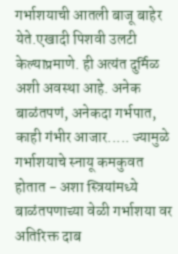गर्भाशयाची आतली बाजू बाहेर येते.एखादी पिशवी उलटी केल्याप्रमाणे. ही अत्यंत दुर्मिळ अशी अवस्था आहे. अनेक बाळंतपणं, अनेकदा गर्भपात, काही गंभीर आजार..... ज्यामुळे गर्भाशयाचे स्नायू कमकुवत होतात - अशा स्त्रियांमध्ये बाळंतपणाच्या वेळी गर्भाशया वर अतिरिक्त दाब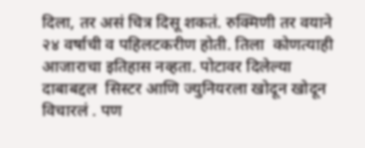दिला, तर असं चित्र दिसू शकतं. रुक्मिणी तर वयाने २४ वर्षाची व पहिलटकरीण होती. तिला  कोणत्याही आजाराचा इतिहास नव्हता. पोटावर दिलेल्या दाबाबद्दल  सिस्टर आणि ज्युनियरला खोदून खोदून विचारलं . पण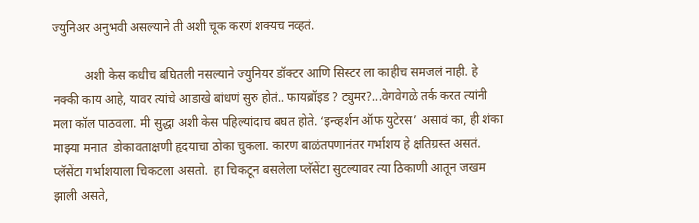ज्युनिअर अनुभवी असल्याने ती अशी चूक करणं शक्यच नव्हतं.

          अशी केस कधीच बघितली नसल्याने ज्युनियर डॉक्टर आणि सिस्टर ला काहीच समजलं नाही. हे नक्की काय आहे, यावर त्यांचे आडाखे बांधणं सुरु होतं.. फायब्रॉइड ? ट्युमर?...वेगवेगळे तर्क करत त्यांनी मला कॉल पाठवला. मी सुद्धा अशी केस पहिल्यांदाच बघत होते. ‘इन्व्हर्शन ऑफ युटेरस’ असावं का, ही शंका माझ्या मनात  डोकावताक्षणी हृदयाचा ठोका चुकला. कारण बाळंतपणानंतर गर्भाशय हे क्षतिग्रस्त असतं. प्लॅसेंटा गर्भाशयाला चिकटला असतो.  हा चिकटून बसलेला प्लॅसेंटा सुटल्यावर त्या ठिकाणी आतून जखम झाली असते,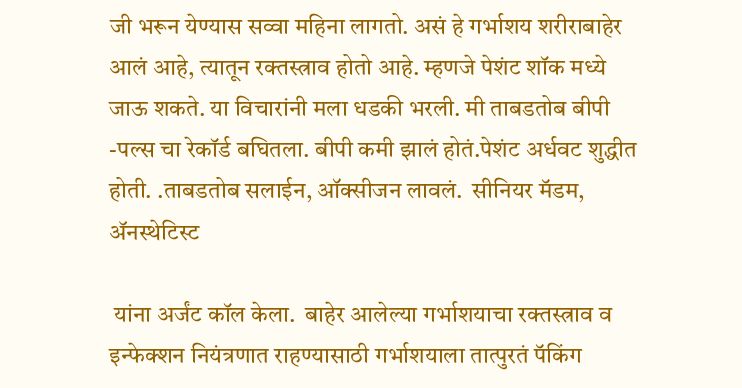जी भरून येण्यास सव्वा महिना लागतो. असं हे गर्भाशय शरीराबाहेर आलं आहे, त्यातून रक्तस्त्राव होतो आहे. म्हणजे पेशंट शॉक मध्ये जाऊ शकते. या विचारांनी मला धडकी भरली. मी ताबडतोब बीपी -पल्स चा रेकॉर्ड बघितला. बीपी कमी झालं होतं.पेशंट अर्धवट शुद्धीत होती. .ताबडतोब सलाईन, ऑक्सीजन लावलं.  सीनियर मॅडम, ॲनस्थेटिस्ट

 यांना अर्जंट कॉल केला.  बाहेर आलेल्या गर्भाशयाचा रक्तस्त्राव व इन्फेक्शन नियंत्रणात राहण्यासाठी गर्भाशयाला तात्पुरतं पॅकिंग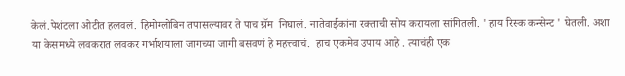केलं.पेशंटला ओटीत हलवलं. हिमोग्लोबिन तपासल्यावर ते पाच ग्रॅम  निघालं. नातेवाईकांना रक्ताची सोय करायला सांगितली. ' हाय रिस्क कन्सेन्ट ' घेतली. अशा या केसमध्ये लवकरात लवकर गर्भाशयाला जागच्या जागी बसवणं हे महत्त्वाचं.  हाच एकमेव उपाय आहे . त्याचंही एक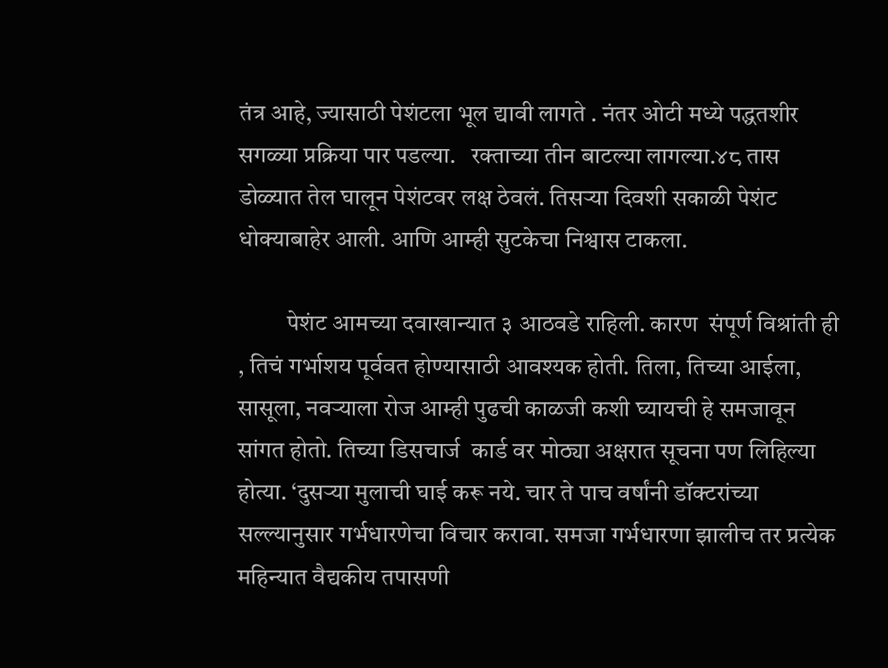तंत्र आहे, ज्यासाठी पेशंटला भूल द्यावी लागते . नंतर ओटी मध्ये पद्धतशीर सगळ्या प्रक्रिया पार पडल्या.   रक्ताच्या तीन बाटल्या लागल्या.४८ तास डोळ्यात तेल घालून पेशंटवर लक्ष ठेवलं. तिसऱ्या दिवशी सकाळी पेशंट धोक्याबाहेर आली. आणि आम्ही सुटकेचा निश्वास टाकला.

          पेशंट आमच्या दवाखान्यात ३ आठवडे राहिली. कारण  संपूर्ण विश्रांती ही , तिचं गर्भाशय पूर्ववत होण्यासाठी आवश्यक होती. तिला, तिच्या आईला, सासूला, नवऱ्याला रोज आम्ही पुढची काळजी कशी घ्यायची हे समजावून सांगत होतो. तिच्या डिसचार्ज  कार्ड वर मोठ्या अक्षरात सूचना पण लिहिल्या होत्या. ‘दुसऱ्या मुलाची घाई करू नये. चार ते पाच वर्षांनी डॉक्टरांच्या सल्ल्यानुसार गर्भधारणेचा विचार करावा. समजा गर्भधारणा झालीच तर प्रत्येक महिन्यात वैद्यकीय तपासणी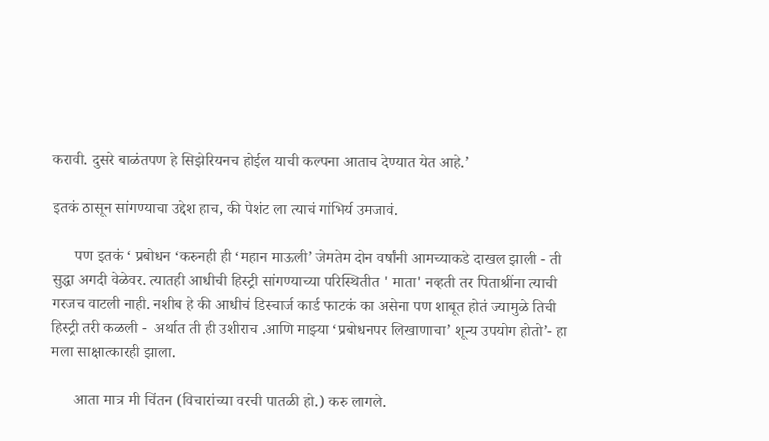करावी. दुसरे बाळंतपण हे सिझेरियनच होईल याची कल्पना आताच देण्यात येत आहे.’

इतकं ठासून सांगण्याचा उद्देश हाच, की पेशंट ला त्याचं गांभिर्य उमजावं.

      पण इतकं ‘ प्रबोधन ‘करुनही ही ‘महान माऊली’ जेमतेम दोन वर्षांनी आमच्याकडे दाखल झाली - ती सुद्धा अगदी वेळेवर. त्यातही आधीची हिस्ट्री सांगण्याच्या परिस्थितीत ' माता' नव्हती तर पिताश्रींना त्याची गरजच वाटली नाही. नशीब हे की आधीचं डिस्चार्ज कार्ड फाटकं का असेना पण शाबूत होतं ज्यामुळे तिची हिस्ट्री तरी कळली -  अर्थात ती ही उशीराच .आणि माझ्या ‘प्रबोधनपर लिखाणाचा’ शून्य उपयोग होतो’- हा मला साक्षात्कारही झाला.

      आता मात्र मी चिंतन (विचारांच्या वरची पातळी हो.) करु लागले.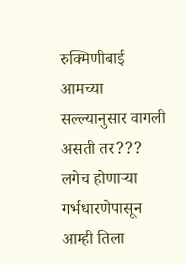रुक्मिणीबाई आमच्या सल्ल्यानुसार वागली असती तर???  लगेच होणाऱ्या गर्भधारणेपासून आम्ही तिला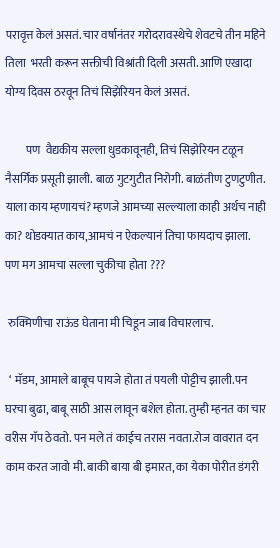परावृत्त केलं असतं. चार वर्षानंतर गरोदरावस्थेचे शेवटचे तीन महिने तिला  भरती करून सक्तीची विश्रांती दिली असती. आणि एखादा योग्य दिवस ठरवून तिचं सिझेरियन केलं असतं.

         पण  वैद्यकीय सल्ला धुडकावूनही, तिचं सिझेरियन टळून नैसर्गिक प्रसूती झाली. बाळ गुटगुटीत निरोगी. बाळंतीण टुणटुणीत. याला काय म्हणायचं? म्हणजे आमच्या सल्ल्याला काही अर्थच नाही का? थोडक्यात काय,आमचं न ऐकल्यानं तिचा फायदाच झाला. पण मग आमचा सल्ला चुकीचा होता ???

 रुक्मिणीचा राऊंड घेताना मी चिडून जाब विचारलाच.

  ‘ मॅडम, आमाले बाबूच पायजे होता तं पयली पोट्टीच झाली.पन घरचा बुढा, बाबू साठी आस लावून बशेल होता. तुम्ही म्हनत का चार वरीस गॅप ठेवतो. पन मले तं काईच तरास नवता.रोज वावरात दन काम करत जावो मी. बाकी बाया बी इमारत, का येका पोरीत डंगरी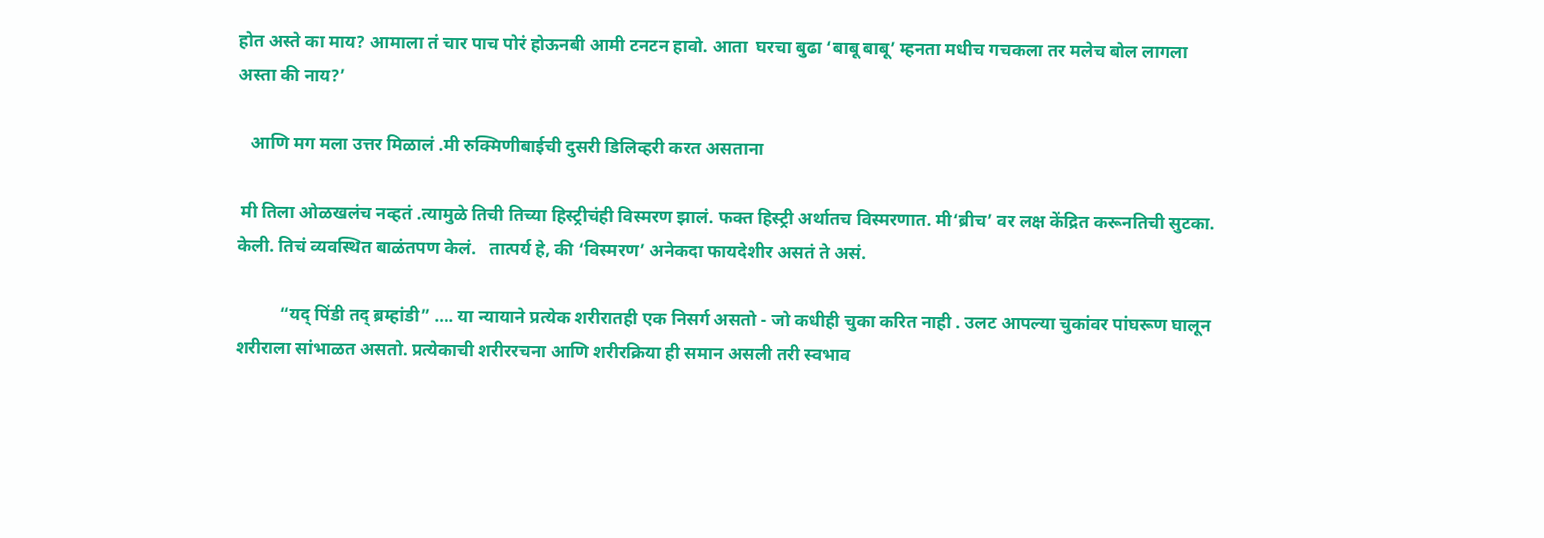होत अस्ते का माय? आमाला तं चार पाच पोरं होऊनबी आमी टनटन हावो. आता  घरचा बुढा ‘बाबू बाबू’ म्हनता मधीच गचकला तर मलेच बोल लागला अस्ता की नाय?’

   आणि मग मला उत्तर मिळालं .मी रुक्मिणीबाईची दुसरी डिलिव्हरी करत असताना

 मी तिला ओळखलंच नव्हतं .त्यामुळे तिची तिच्या हिस्ट्रीचंही विस्मरण झालं. फक्त हिस्ट्री अर्थातच विस्मरणात. मी‘ब्रीच’ वर लक्ष केंद्रित करूनतिची सुटका. केली. तिचं व्यवस्थित बाळंतपण केलं.   तात्पर्य हे, की ‘विस्मरण’ अनेकदा फायदेशीर असतं ते असं.

          “यद् पिंडी तद् ब्रम्हांडी” …. या न्यायाने प्रत्येक शरीरातही एक निसर्ग असतो - जो कधीही चुका करित नाही . उलट आपल्या चुकांवर पांघरूण घालून शरीराला सांभाळत असतो. प्रत्येकाची शरीररचना आणि शरीरक्रिया ही समान असली तरी स्वभाव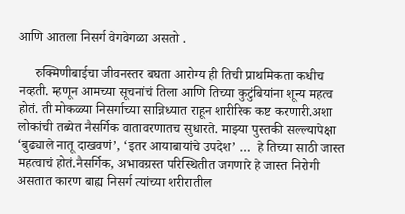आणि आतला निसर्ग वेगवेगळा असतो .

     रुक्मिणीबाईचा जीवनस्तर बघता आरोग्य ही तिची प्राथमिकता कधीच नव्हती. म्हणून आमच्या सूचनांचं तिला आणि तिच्या कुटुंबियांना शून्य महत्व होतं. ती मोकळ्या निसर्गाच्या सान्निध्यात राहून शारीरिक कष्ट करणारी.अशा लोकांची तब्येत नैसर्गिक वातावरणातच सुधारते. माझ्या पुस्तकी सल्ल्यापेक्षा ‘बुढ्याले नातू दाखवणं’, ‘इतर आयाबायांचे उपदेश’ …  हे तिच्या साठी जास्त महत्वाचं होतं.नैसर्गिक, अभावग्रस्त परिस्थितीत जगणारे हे जास्त निरोगी असतात कारण बाह्य निसर्ग त्यांच्या शरीरातील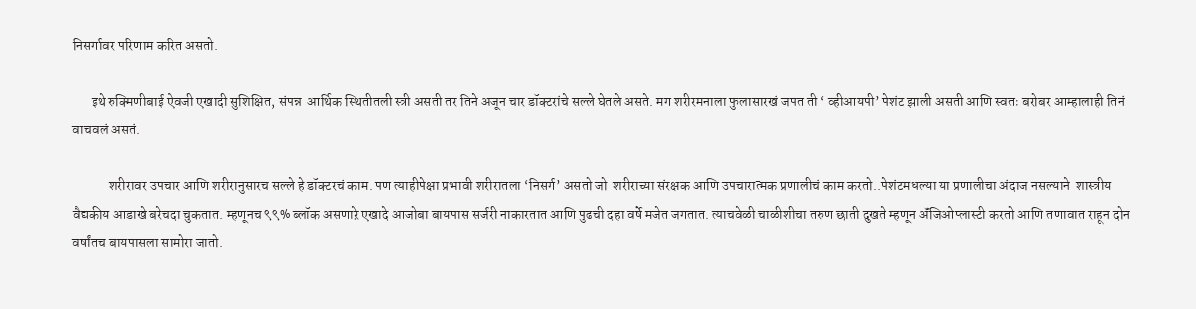निसर्गावर परिणाम करित असतो.

       इथे रुक्मिणीबाई ऐवजी एखादी सुशिक्षित, संपन्न  आर्थिक स्थितीतली स्त्री असती तर तिने अजून चार डॉक्टरांचे सल्ले घेतले असते. मग शरीरमनाला फुलासारखं जपत ती ‘ व्हीआयपी’ पेशंट झाली असती आणि स्वतः बरोबर आम्हालाही तिनं वाचवलं असतं.

             शरीरावर उपचार आणि शरीरानुसारच सल्ले हे डॉक्टरचं काम. पण त्याहीपेक्षा प्रभावी शरीरातला ‘निसर्ग’ असतो जो  शरीराच्या संरक्षक आणि उपचारात्मक प्रणालीचं काम करतो..पेशंटमधल्या या प्रणालीचा अंदाज नसल्याने  शास्त्रीय वैद्यकीय आडाखे बरेचदा चुकतात. म्हणूनच ९९% ब्लॉक असणाऱे एखादे आजोबा बायपास सर्जरी नाकारतात आणि पुढची दहा वर्षे मजेत जगतात. त्याचवेळी चाळीशीचा तरुण छाती दुखते म्हणून ॲंजिओप्लास्टी करतो आणि तणावात राहून दोन वर्षांतच बायपासला सामोरा जातो.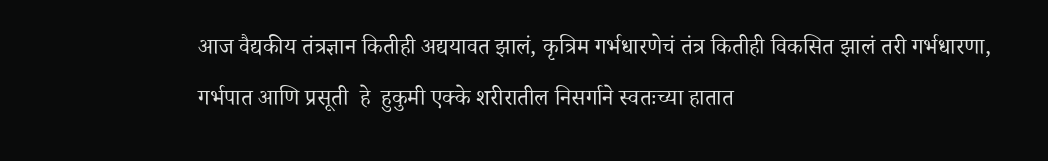आज वैद्यकीय तंत्रज्ञान कितीही अद्ययावत झालं, कृत्रिम गर्भधारणेचं तंत्र कितीही विकसित झालं तरी गर्भधारणा,   गर्भपात आणि प्रसूती  हे  हुकुमी एक्के शरीरातील निसर्गाने स्वतःच्या हातात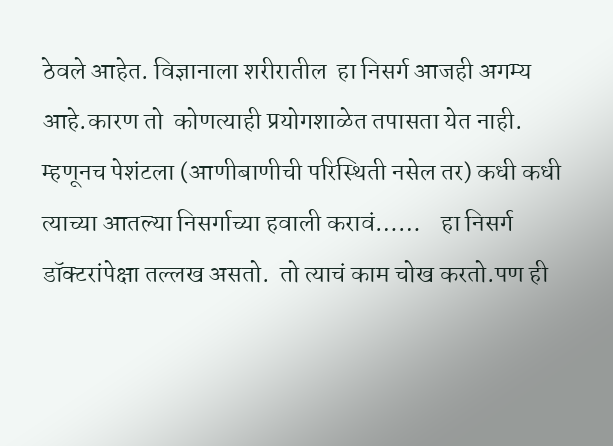ठेवले आहेत. विज्ञानाला शरीरातील  हा निसर्ग आजही अगम्य आहे.कारण तो  कोणत्याही प्रयोगशाळेत तपासता येत नाही. म्हणूनच पेशंटला (आणीबाणीची परिस्थिती नसेल तर) कधी कधी  त्याच्या आतल्या निसर्गाच्या हवाली करावं……    हा निसर्ग डॉक्टरांपेक्षा तल्लख असतो.  तो त्याचं काम चोख करतो.पण ही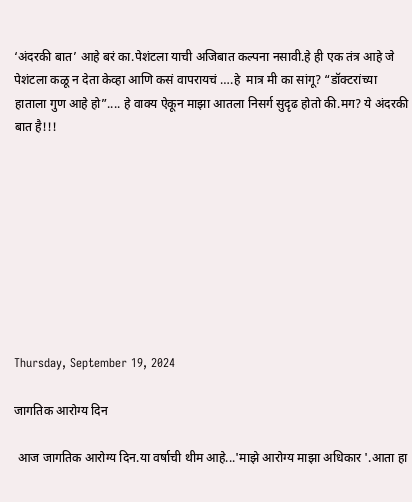‘अंदरकी बात’ आहे बरं का.पेशंटला याची अजिबात कल्पना नसावी.हे ही एक तंत्र आहे जे पेशंटला कळू न देता केव्हा आणि कसं वापरायचं ….हे  मात्र मी का सांगू? “डॉक्टरांच्या हाताला गुण आहे हो”.... हे वाक्य ऐकून माझा आतला निसर्ग सुदृढ होतो की.मग? ये अंदरकी बात है!!!









Thursday, September 19, 2024

जागतिक आरोग्य दिन

 आज जागतिक आरोग्य दिन.या वर्षाची थीम आहे...'माझे आरोग्य माझा अधिकार '.आता हा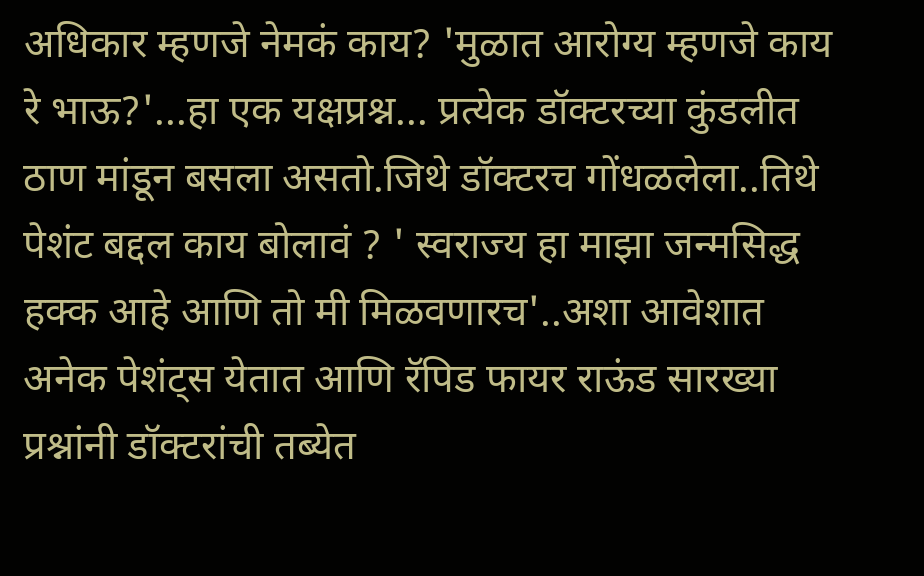अधिकार म्हणजे नेमकं काय? 'मुळात आरोग्य म्हणजे काय रे भाऊ?'...हा एक यक्षप्रश्न... प्रत्येक डॉक्टरच्या कुंडलीत ठाण मांडून बसला असतो.जिथे डॉक्टरच गोंधळलेला..तिथे पेशंट बद्दल काय बोलावं ? ' स्वराज्य हा माझा जन्मसिद्ध हक्क आहे आणि तो मी मिळवणारच'..अशा आवेशात अनेक पेशंट्स येतात आणि रॅपिड फायर राऊंड सारख्या प्रश्नांनी डॉक्टरांची तब्येत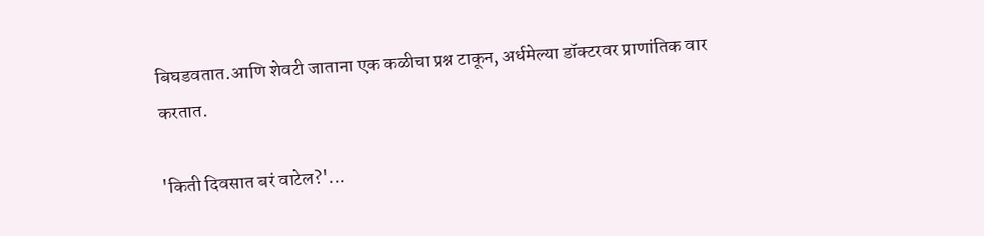बिघडवतात.आणि शेवटी जाताना एक कळीचा प्रश्न टाकून, अर्धमेल्या डॉक्टरवर प्राणांतिक वार करतात.

'किती दिवसात बरं वाटेल?'...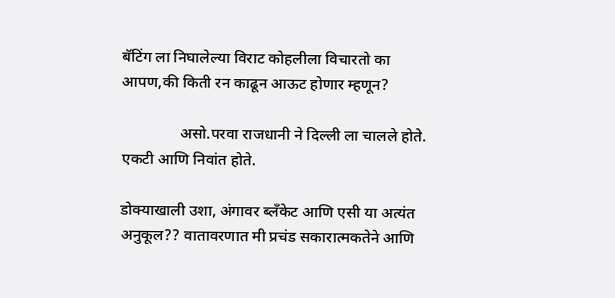बॅटिंग ला निघालेल्या विराट कोहलीला विचारतो का आपण,की किती रन काढून आऊट होणार म्हणून?

               असो.परवा राजधानी ने दिल्ली ला चालले होते. एकटी आणि निवांत होते.

डोक्याखाली उशा, अंगावर ब्लॅंकेट आणि एसी या अत्यंत अनुकूल?? वातावरणात मी प्रचंड सकारात्मकतेने आणि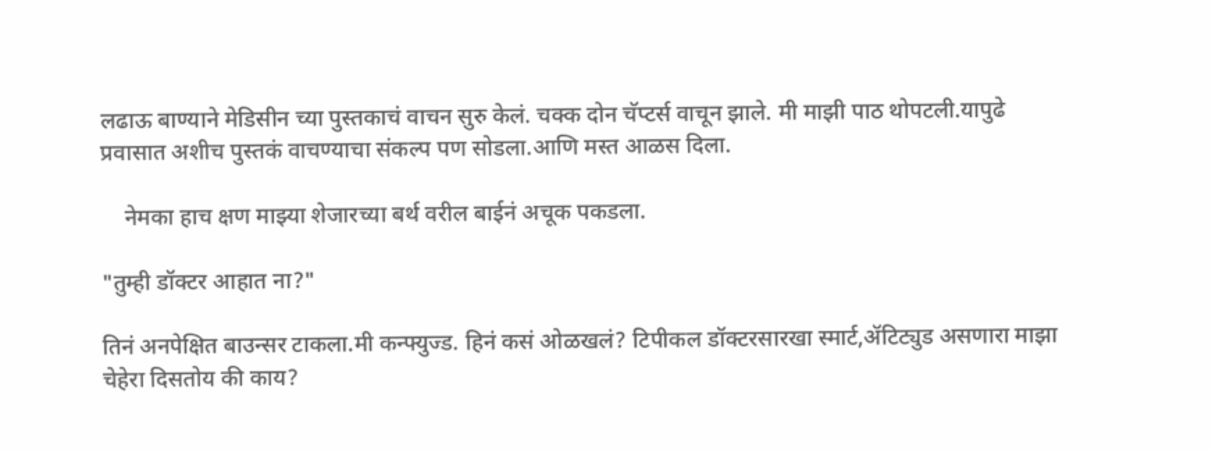लढाऊ बाण्याने मेडिसीन च्या पुस्तकाचं वाचन सुरु केलं. चक्क दोन चॅप्टर्स वाचून झाले. मी माझी पाठ थोपटली.यापुढे प्रवासात अशीच पुस्तकं वाचण्याचा संकल्प पण सोडला.आणि मस्त आळस दिला.

    नेमका हाच क्षण माझ्या शेजारच्या बर्थ वरील बाईनं अचूक पकडला.

"तुम्ही डॉक्टर आहात ना?"

तिनं अनपेक्षित बाउन्सर टाकला.मी कन्फ्युज्ड. हिनं कसं ओळखलं? टिपीकल डॉक्टरसारखा स्मार्ट,ॲटिट्युड असणारा माझा चेहेरा दिसतोय की काय?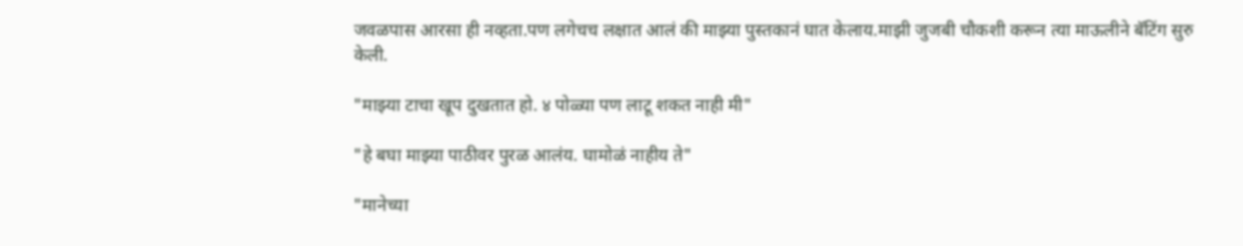जवळपास आरसा ही नव्हता.पण लगेचच लक्षात आलं की माझ्या पुस्तकानं घात केलाय.माझी जुजबी चौकशी करून त्या माऊलीने बॅटिंग सुरु केली.

"माझ्या टाचा खूप दुखतात हो. ४ पोळ्या पण लाटू शकत नाही मी"

"हे बघा माझ्या पाठीवर पुरळ आलंय. घामोळं नाहीय ते"

"मानेच्या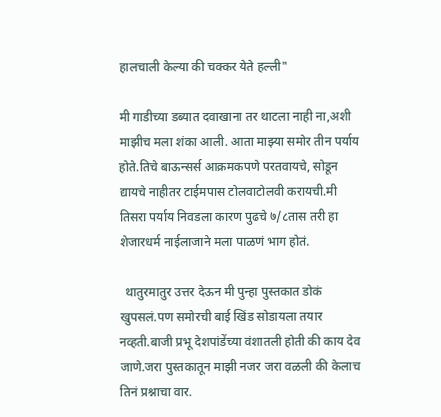हालचाली केल्या की चक्कर येते हल्ली"

मी गाडीच्या डब्यात दवाखाना तर थाटला नाही ना,अशी माझीच मला शंका आली. आता माझ्या समोर तीन पर्याय होते.तिचे बाऊन्सर्स आक्रमकपणे परतवायचे, सोडून द्यायचे नाहीतर टाईमपास टोलवाटोलवी करायची.मी तिसरा पर्याय निवडला कारण पुढचे ७/८तास तरी हा शेजारधर्म नाईलाजाने मला पाळणं भाग होतं.

  थातुरमातुर उत्तर देऊन मी पुन्हा पुस्तकात डोकं खुपसलं.पण समोरची बाई खिंड सोडायला तयार नव्हती.बाजी प्रभू देशपांडेंच्या वंशातली होती की काय देव जाणे.जरा पुस्तकातून माझी नजर जरा वळली की केलाच तिनं प्रश्नाचा वार.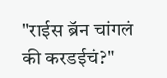"राईस ब्रॅन चांगलं की करडईचं?"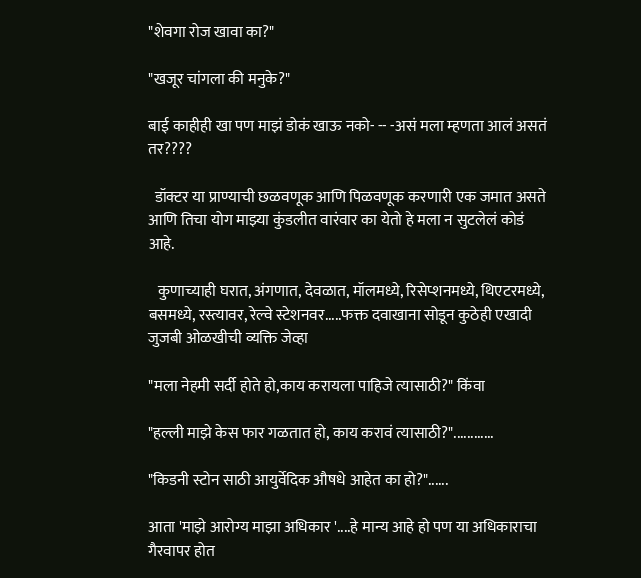"शेवगा रोज खावा का?"

"खजूर चांगला की मनुके?"

बाई काहीही खा पण माझं डोकं खाऊ नको- -- -असं मला म्हणता आलं असतं तर????

  डॉक्टर या प्राण्याची छळवणूक आणि पिळवणूक करणारी एक जमात असते आणि तिचा योग माझ्या कुंडलीत वारंवार का येतो हे मला न सुटलेलं कोडं आहे.

   कुणाच्याही घरात, अंगणात, देवळात, मॉलमध्ये, रिसेप्शनमध्ये, थिएटरमध्ये, बसमध्ये, रस्त्यावर, रेल्वे स्टेशनवर.....फक्त दवाखाना सोडून कुठेही एखादी जुजबी ओळखीची व्यक्ति जेव्हा

"मला नेहमी सर्दी होते हो,काय करायला पाहिजे त्यासाठी?" किंवा

"हल्ली माझे केस फार गळतात हो, काय करावं त्यासाठी?"............

"किडनी स्टोन साठी आयुर्वेदिक औषधे आहेत का हो?"......

आता 'माझे आरोग्य माझा अधिकार '....हे मान्य आहे हो पण या अधिकाराचा गैरवापर होत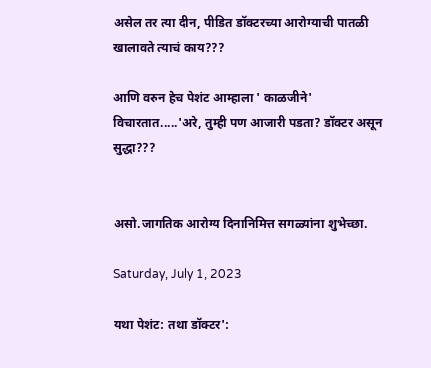असेल तर त्या दीन, पीडित डॉक्टरच्या आरोग्याची पातळी खालावते त्याचं काय???

आणि वरुन हेच पेशंट आम्हाला ' काळजीने' विचारतात.....'अरे, तुम्ही पण आजारी पडता? डॉक्टर असून सुद्धा???


असो.जागतिक आरोग्य दिनानिमित्त सगळ्यांना शुभेच्छा.

Saturday, July 1, 2023

यथा पेशंट: तथा डॉक्टर':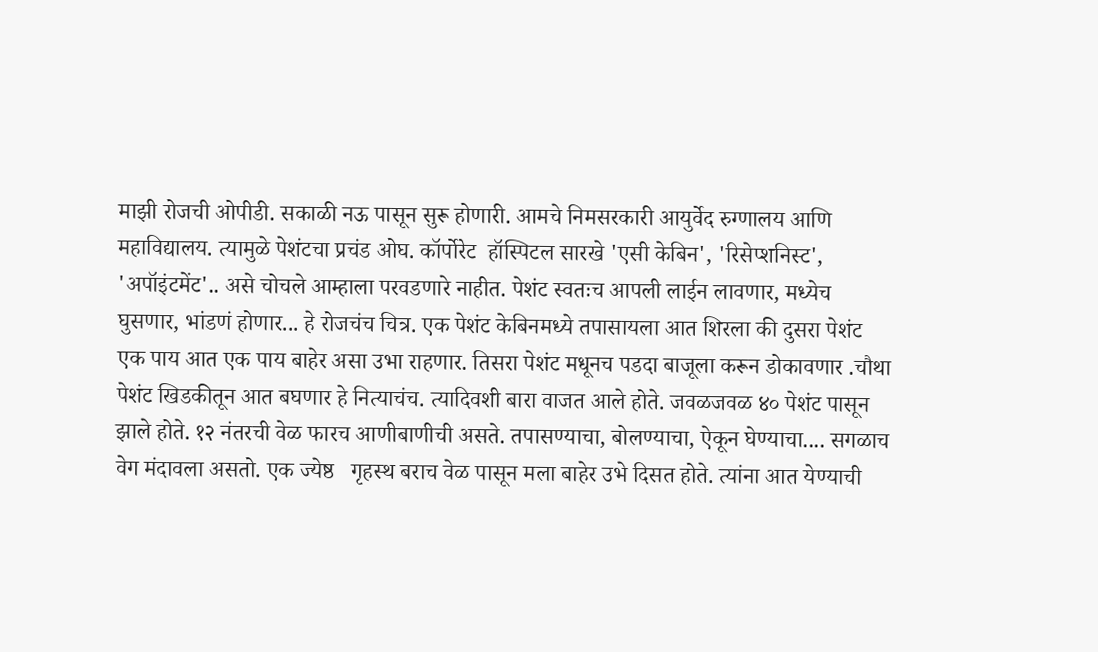माझी रोजची ओपीडी. सकाळी नऊ पासून सुरू होणारी. आमचे निमसरकारी आयुर्वेद रुग्णालय आणि महाविद्यालय. त्यामुळे पेशंटचा प्रचंड ओघ. कॉर्पोरेट  हॉस्पिटल सारखे 'एसी केबिन', 'रिसेप्शनिस्ट', 'अपॉइंटमेंट'.. असे चोचले आम्हाला परवडणारे नाहीत. पेशंट स्वतःच आपली लाईन लावणार, मध्येच घुसणार, भांडणं होणार... हे रोजचंच चित्र. एक पेशंट केबिनमध्ये तपासायला आत शिरला की दुसरा पेशंट एक पाय आत एक पाय बाहेर असा उभा राहणार. तिसरा पेशंट मधूनच पडदा बाजूला करून डोकावणार .चौथा पेशंट खिडकीतून आत बघणार हे नित्याचंच. त्यादिवशी बारा वाजत आले होते. जवळजवळ ४० पेशंट पासून झाले होते. १२ नंतरची वेळ फारच आणीबाणीची असते. तपासण्याचा, बोलण्याचा, ऐकून घेण्याचा.... सगळाच वेग मंदावला असतो. एक ज्येष्ठ   गृहस्थ बराच वेळ पासून मला बाहेर उभे दिसत होते. त्यांना आत येण्याची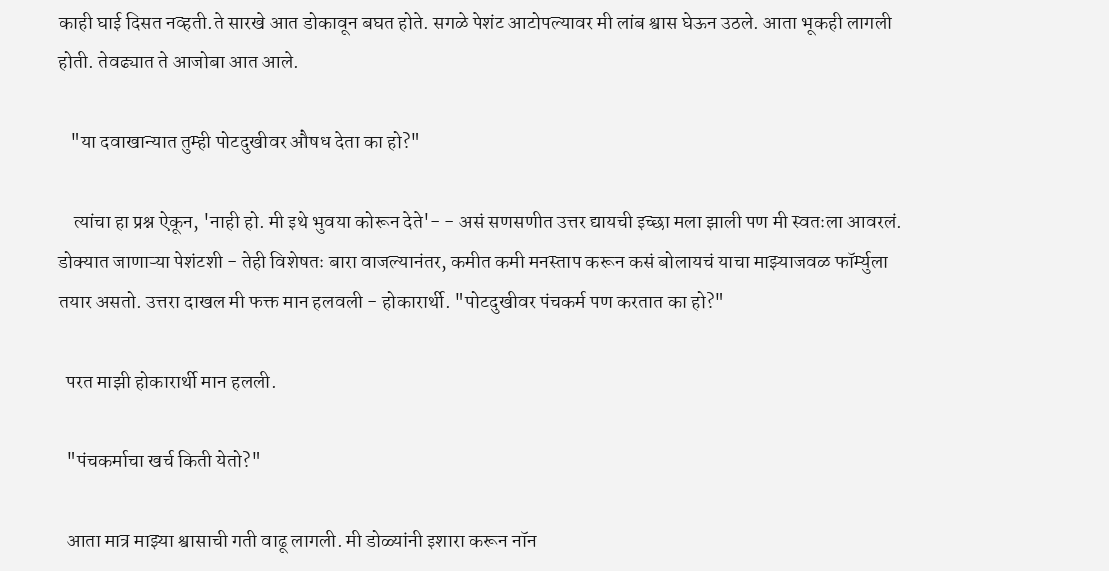काही घाई दिसत नव्हती.ते सारखे आत डोकावून बघत होते. सगळे पेशंट आटोपल्यावर मी लांब श्वास घेऊन उठले. आता भूकही लागली होती. तेवढ्यात ते आजोबा आत आले.

   "या दवाखान्यात तुम्ही पोटदुखीवर औषध देता का हो?"

    त्यांचा हा प्रश्न ऐकून, 'नाही हो. मी इथे भुवया कोरून देते'- - असं सणसणीत उत्तर द्यायची इच्छा मला झाली पण मी स्वतःला आवरलं. डोक्यात जाणाऱ्या पेशंटशी - तेही विशेषतः बारा वाजल्यानंतर, कमीत कमी मनस्ताप करून कसं बोलायचं याचा माझ्याजवळ फॉर्म्युला तयार असतो. उत्तरा दाखल मी फक्त मान हलवली - होकारार्थी. "पोटदुखीवर पंचकर्म पण करतात का हो?"

  परत माझी होकारार्थी मान हलली.

  "पंचकर्माचा खर्च किती येतो?"

  आता मात्र माझ्या श्वासाची गती वाढू लागली. मी डोळ्यांनी इशारा करून नॉन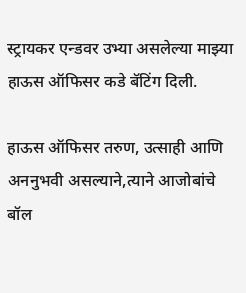स्ट्रायकर एन्डवर उभ्या असलेल्या माझ्या हाऊस ऑफिसर कडे बॅटिंग दिली.

हाऊस ऑफिसर तरुण, उत्साही आणि अननुभवी असल्याने,त्याने आजोबांचे बॉल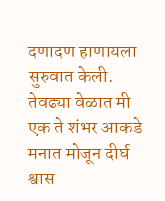दणादण हाणायला सुरुवात केली. तेवढ्या वेळात मी एक ते शंभर आकडे मनात मोजून दीर्घ श्वास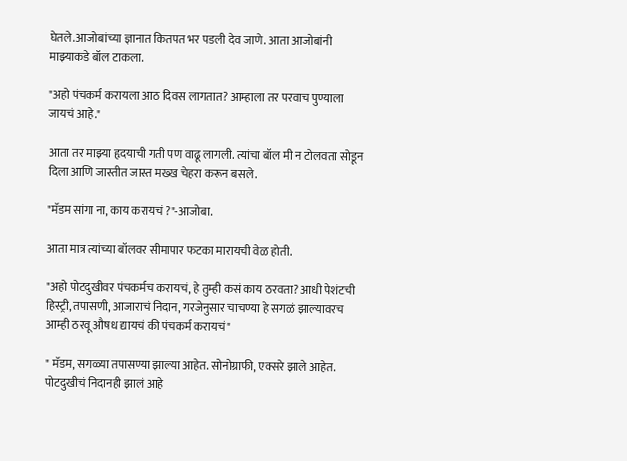घेतले.आजोबांच्या ज्ञानात कितपत भर पडली देव जाणे. आता आजोबांनी माझ्याकडे बॉल टाकला.

"अहो पंचकर्म करायला आठ दिवस लागतात? आम्हाला तर परवाच पुण्याला जायचं आहे."

आता तर माझ्या हृदयाची गती पण वाढू लागली. त्यांचा बॉल मी न टोलवता सोडून दिला आणि जास्तीत जास्त मख्ख चेहरा करून बसले.

"मॅडम सांगा ना, काय करायचं ?"-आजोबा.

आता मात्र त्यांच्या बॉलवर सीमापार फटका मारायची वेळ होती.

"अहो पोटदुखीवर पंचकर्मच करायचं, हे तुम्ही कसं काय ठरवता? आधी पेशंटची हिस्ट्री, तपासणी, आजाराचं निदान, गरजेनुसार चाचण्या हे सगळं झाल्यावरच आम्ही ठरवू औषध द्यायचं की पंचकर्म करायचं"

" मॅडम, सगळ्या तपासण्या झाल्या आहेत. सोनोग्राफी, एक्सरे झाले आहेत. पोटदुखीचं निदानही झालं आहे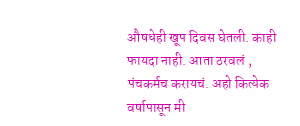औषधेही खूप दिवस घेतली. काही फायदा नाही. आता ठरवलं , पंचकर्मच करायचं. अहो कित्येक वर्षापासून मी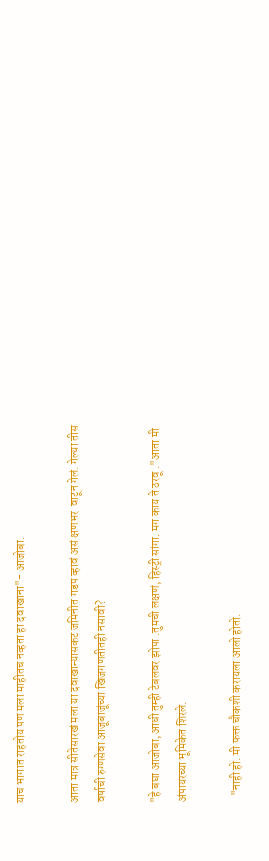याच भागात राहतोय पण मला माहीतच नव्हता हा दवाखाना"- आजोबा.

आता मात्र सीतेसारखं मला या दवाखान्यासकट जमिनीत गडप व्हावं असं क्षणभर  वाटून गेलं. गेल्या तीस वर्षाची रुग्णसेवा आजूबाजूंच्या खिजगणतीतही नसावी?

"हे बघा आजोबा, आधी तुम्ही टेबलवर झोपा .तुमची लक्षणं, हिस्ट्री सांगा. मग काय ते ठरवू ."आता मी अंपायरच्या भूमिकेत शिरले.

   "नाही हो. मी फक्त चौकशी करायला आलो होतो.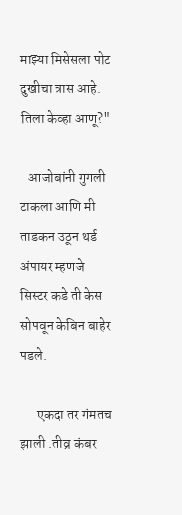माझ्या मिसेसला पोट दुखीचा त्रास आहे. तिला केव्हा आणू?"

   आजोबांनी गुगली टाकला आणि मी ताडकन उठून थर्ड अंपायर म्हणजे सिस्टर कडे ती केस सोपवून केबिन बाहेर पडले.

      एकदा तर गंमतच झाली .तीव्र कंबर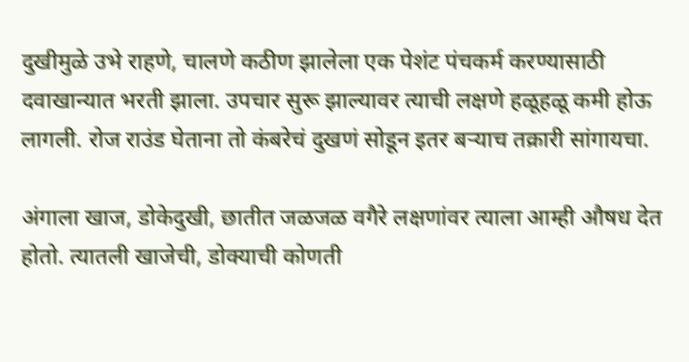दुखीमुळे उभे राहणे, चालणे कठीण झालेला एक पेशंट पंचकर्म करण्यासाठी दवाखान्यात भरती झाला. उपचार सुरू झाल्यावर त्याची लक्षणे हळूहळू कमी होऊ लागली. रोज राउंड घेताना तो कंबरेचं दुखणं सोडून इतर बऱ्याच तक्रारी सांगायचा.

अंगाला खाज, डोकेदुखी, छातीत जळजळ वगैरे लक्षणांवर त्याला आम्ही औषध देत होतो. त्यातली खाजेची, डोक्याची कोणती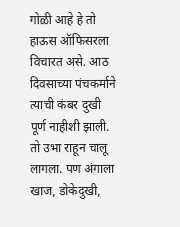गोळी आहे हे तो  हाऊस ऑफिसरला विचारत असे. आठ दिवसाच्या पंचकर्माने त्याची कंबर दुखी पूर्ण नाहीशी झाली. तो उभा राहून चालू लागला. पण अंगाला खाज, डोकेदुखी,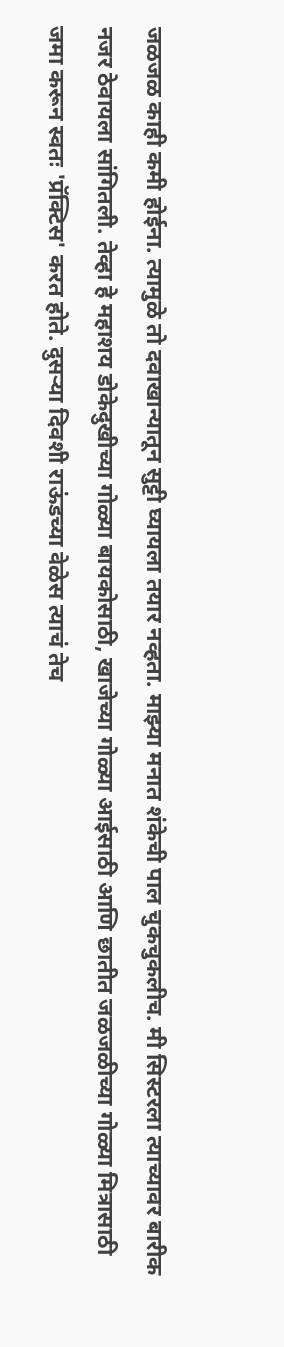जळजळ काही कमी होईना. त्यामुळे तो दवाखान्यातून सुट्टी घ्यायला तयार नव्हता. माझ्या मनात शंकेची पाल चुकचुकलीच. मी सिस्टरला त्याच्यावर बारीक नजर ठेवायला सांगितली. तेव्हा हे महाशय डोकेदुखीच्या गोळ्या बायकोसाठी, खाजेच्या गोळ्या आईसाठी आणि छातीत जळजळीच्या गोळ्या मित्रासाठी जमा करून स्वतः 'प्रॅक्टिस' करत होते. दुसऱ्या दिवशी राऊंडच्या वेळेस त्याचं तेच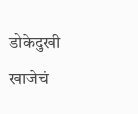डोकेदुखी खाजेचं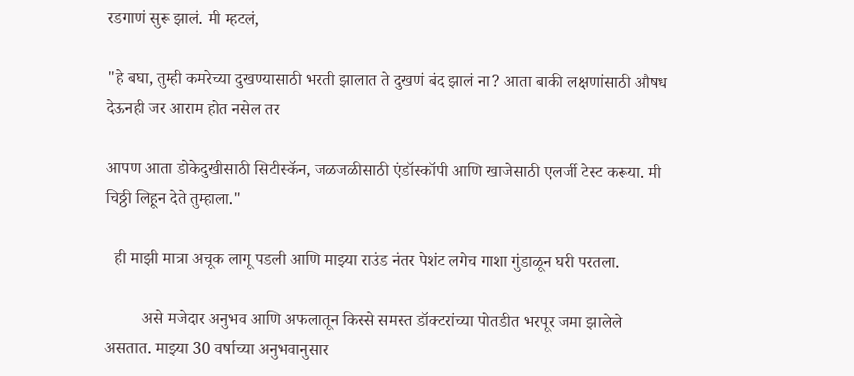रडगाणं सुरू झालं. मी म्हटलं,

"हे बघा, तुम्ही कमरेच्या दुखण्यासाठी भरती झालात ते दुखणं बंद झालं ना? आता बाकी लक्षणांसाठी औषध देऊनही जर आराम होत नसेल तर

आपण आता डोकेदुखीसाठी सिटीस्कॅन, जळजळीसाठी एंडॉस्कॉपी आणि खाजेसाठी एलर्जी टेस्ट करूया. मी चिठ्ठी लिहून देते तुम्हाला."

  ही माझी मात्रा अचूक लागू पडली आणि माझ्या राउंड नंतर पेशंट लगेच गाशा गुंडाळून घरी परतला.

         असे मजेदार अनुभव आणि अफलातून किस्से समस्त डॉक्टरांच्या पोतडीत भरपूर जमा झालेले असतात. माझ्या 30 वर्षाच्या अनुभवानुसार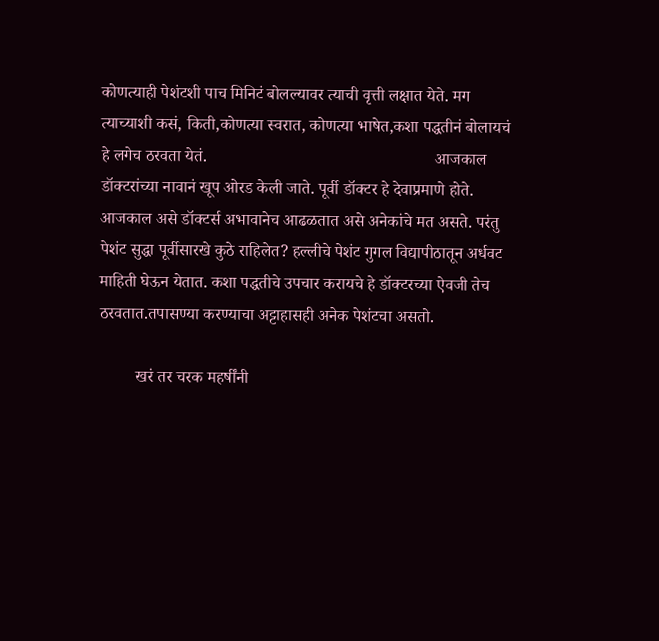कोणत्याही पेशंटशी पाच मिनिटं बोलल्यावर त्याची वृत्ती लक्षात येते. मग त्याच्याशी कसं, किती,कोणत्या स्वरात, कोणत्या भाषेत,कशा पद्धतीनं बोलायचं हे लगेच ठरवता येतं.                                                       आजकाल डॉक्टरांच्या नावानं खूप ओरड केली जाते. पूर्वी डॉक्टर हे देवाप्रमाणे होते. आजकाल असे डॉक्टर्स अभावानेच आढळतात असे अनेकांचे मत असते. परंतु पेशंट सुद्धा पूर्वीसारखे कुठे राहिलेत? हल्लीचे पेशंट गुगल विद्यापीठातून अर्धवट माहिती घेऊन येतात. कशा पद्धतीचे उपचार करायचे हे डॉक्टरच्या ऐवजी तेच ठरवतात.तपासण्या करण्याचा अट्टाहासही अनेक पेशंटचा असतो.

         खरं तर चरक महर्षींनी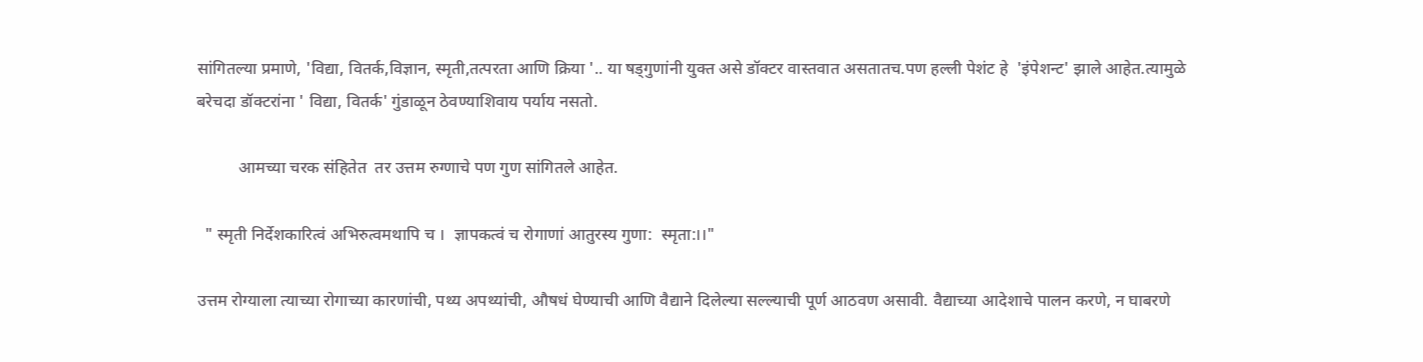सांगितल्या प्रमाणे, 'विद्या, वितर्क,विज्ञान, स्मृती,तत्परता आणि क्रिया '.. या षड्गुणांनी युक्त असे डॉक्टर वास्तवात असतातच.पण हल्ली पेशंट हे  'इंपेशन्ट' झाले आहेत.त्यामुळे बरेचदा डॉक्टरांना ' विद्या, वितर्क' गुंडाळून ठेवण्याशिवाय पर्याय नसतो.

          आमच्या चरक संहितेत  तर उत्तम रुग्णाचे पण गुण सांगितले आहेत.

  " स्मृती निर्देशकारित्वं अभिरुत्वमथापि च ।  ज्ञापकत्वं च रोगाणां आतुरस्य गुणा:  स्मृता:।।"

उत्तम रोग्याला त्याच्या रोगाच्या कारणांची, पथ्य अपथ्यांची, औषधं घेण्याची आणि वैद्याने दिलेल्या सल्ल्याची पूर्ण आठवण असावी. वैद्याच्या आदेशाचे पालन करणे, न घाबरणे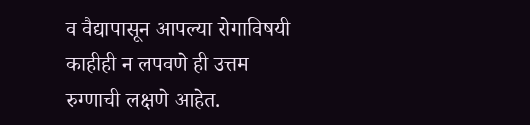व वैद्यापासून आपल्या रोगाविषयी काहीही न लपवणे ही उत्तम रुग्णाची लक्षणे आहेत.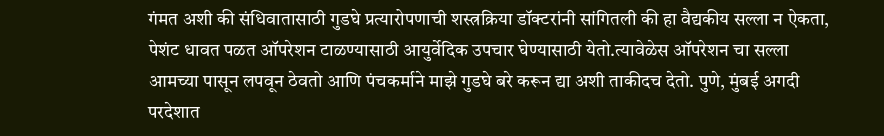गंमत अशी की संधिवातासाठी गुडघे प्रत्यारोपणाची शस्त्रक्रिया डॉक्टरांनी सांगितली की हा वैद्यकीय सल्ला न ऐकता, पेशंट धावत पळत ऑपरेशन टाळण्यासाठी आयुर्वेदिक उपचार घेण्यासाठी येतो.त्यावेळेस ऑपरेशन चा सल्ला आमच्या पासून लपवून ठेवतो आणि पंचकर्माने माझे गुडघे बरे करून द्या अशी ताकीदच देतो. पुणे, मुंबई अगदी परदेशात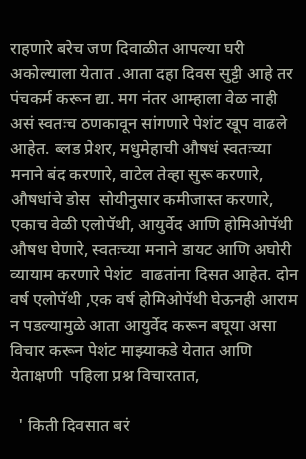राहणारे बरेच जण दिवाळीत आपल्या घरी अकोल्याला येतात .आता दहा दिवस सुट्टी आहे तर पंचकर्म करून द्या. मग नंतर आम्हाला वेळ नाही असं स्वतःच ठणकावून सांगणारे पेशंट खूप वाढले आहेत. ब्लड प्रेशर, मधुमेहाची औषधं स्वतःच्या मनाने बंद करणारे, वाटेल तेव्हा सुरू करणारे, औषधांचे डोस  सोयीनुसार कमीजास्त करणारे, एकाच वेळी एलोपॅथी, आयुर्वेद आणि होमिओपॅथी औषध घेणारे, स्वतःच्या मनाने डायट आणि अघोरी व्यायाम करणारे पेशंट  वाढतांना दिसत आहेत. दोन वर्ष एलोपॅथी ,एक वर्ष होमिओपॅथी घेऊनही आराम न पडल्यामुळे आता आयुर्वेद करून बघूया असा विचार करून पेशंट माझ्याकडे येतात आणि येताक्षणी  पहिला प्रश्न विचारतात,

  ' किती दिवसात बरं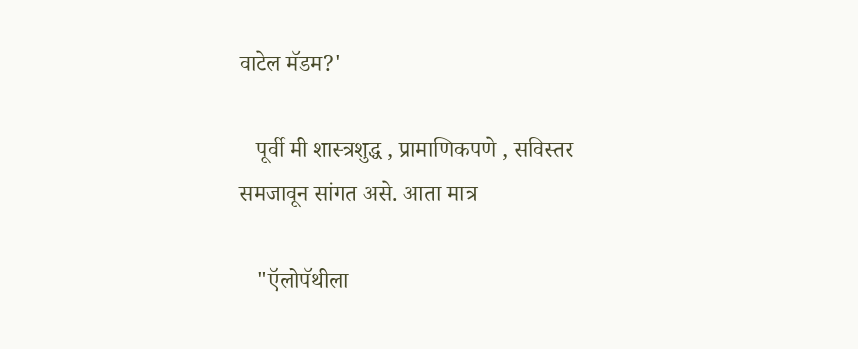वाटेल मॅडम?'

   पूर्वी मी शास्त्रशुद्ध , प्रामाणिकपणे , सविस्तर समजावून सांगत असे. आता मात्र

   "ऍलोपॅथीला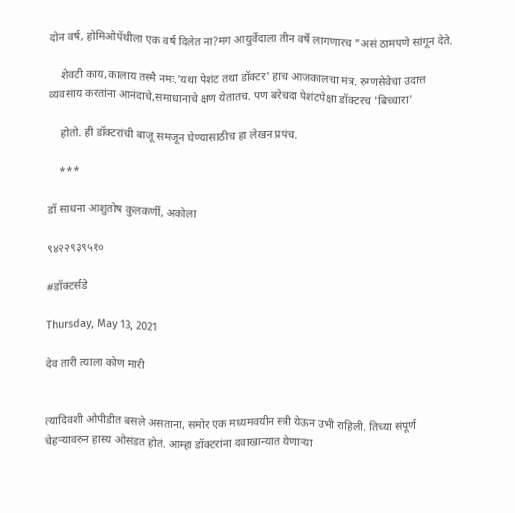दोन वर्ष, होमिओपॅथीला एक वर्ष दिलेत ना?मग आयुर्वेदाला तीन वर्षे लागणारच "असं ठामपणे सांगून देते.

    शेवटी काय,कालाय तस्मै नमः.'यथा पेशंट तथा डॉक्टर' हाच आजकालचा मंत्र. रुग्णसेवेचा उदात्त व्यवसाय करतांना आनंदाचे,समाधानाचे क्षण येतातच. पण बरेचदा पेशंटपेक्षा डॉक्टरच 'बिच्चारा'

    होतो. ही डॉक्टरांची बाजू समजून घेण्यासाठीच हा लेखन प्रपंच.

    ***

डॉ साधना आशुतोष कुलकर्णी, अकोला

९४२२९३९५१०

#डॉक्टर्सडे

Thursday, May 13, 2021

देव तारी त्याला कोण मारी


त्यादिवशी ओपीडीत बसले असताना, समोर एक मध्यमवयीन स्त्री येऊन उभी राहिली. तिच्या संपूर्ण चेहर्‍यावरुन हास्य ओसंडत होतं. आम्हा डॉक्टरांना दवाखान्यात येणाऱ्या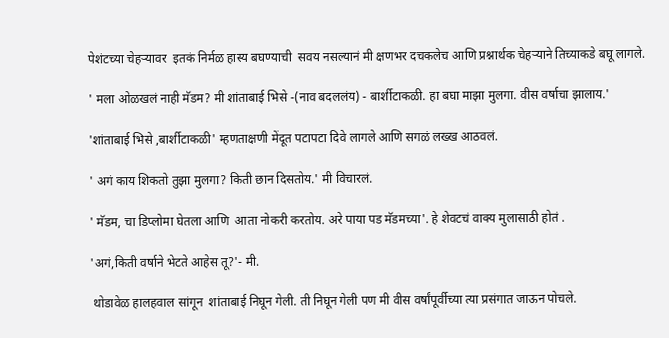पेशंटच्या चेहऱ्यावर  इतकं निर्मळ हास्य बघण्याची  सवय नसल्यानं मी क्षणभर दचकलेच आणि प्रश्नार्थक चेहऱ्याने तिच्याकडे बघू लागले.

' मला ओळखलं नाही मॅडम? मी शांताबाई भिसे -(नाव बदललंय) - बार्शीटाकळी. हा बघा माझा मुलगा. वीस वर्षाचा झालाय.'

'शांताबाई भिसे ,बार्शीटाकळी' म्हणताक्षणी मेंदूत पटापटा दिवे लागले आणि सगळं लख्ख आठवलं.

' अगं काय शिकतो तुझा मुलगा? किती छान दिसतोय.' मी विचारलं.

' मॅडम, चा डिप्लोमा घेतला आणि  आता नोकरी करतोय. अरे पाया पड मॅडमच्या'. हे शेवटचं वाक्य मुलासाठी होतं .

'अगं,किती वर्षाने भेटते आहेस तू?'- मी.

 थोडावेळ हालहवाल सांगून  शांताबाई निघून गेली. ती निघून गेली पण मी वीस वर्षांपूर्वीच्या त्या प्रसंगात जाऊन पोचले.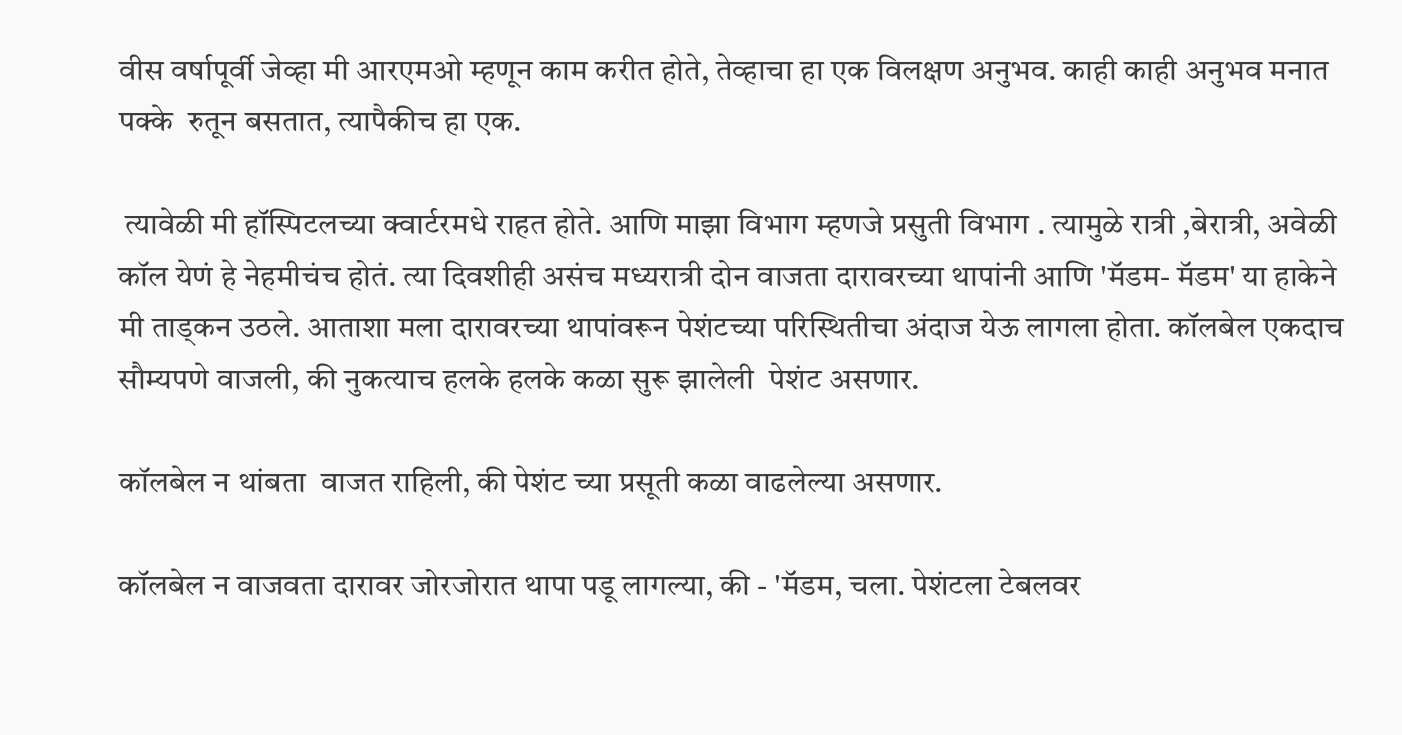वीस वर्षापूर्वी जेव्हा मी आरएमओ म्हणून काम करीत होते, तेव्हाचा हा एक विलक्षण अनुभव. काही काही अनुभव मनात पक्के  रुतून बसतात, त्यापैकीच हा एक.

 त्यावेळी मी हॉस्पिटलच्या क्वार्टरमधे राहत होते. आणि माझा विभाग म्हणजे प्रसुती विभाग . त्यामुळे रात्री ,बेरात्री, अवेळी कॉल येणं हे नेहमीचंच होतं. त्या दिवशीही असंच मध्यरात्री दोन वाजता दारावरच्या थापांनी आणि 'मॅडम- मॅडम' या हाकेने मी ताड्कन उठले. आताशा मला दारावरच्या थापांवरून पेशंटच्या परिस्थितीचा अंदाज येऊ लागला होता. कॉलबेल एकदाच  सौम्यपणे वाजली, की नुकत्याच हलके हलके कळा सुरू झालेली  पेशंट असणार.

कॉलबेल न थांबता  वाजत राहिली, की पेशंट च्या प्रसूती कळा वाढलेल्या असणार.

कॉलबेल न वाजवता दारावर जोरजोरात थापा पडू लागल्या, की - 'मॅडम, चला. पेशंटला टेबलवर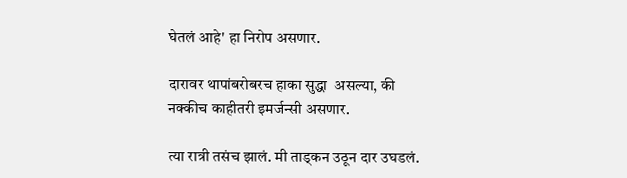घेतलं आहे' हा निरोप असणार.

दारावर थापांबरोबरच हाका सुद्धा  असल्या, की नक्कीच काहीतरी इमर्जन्सी असणार.

त्या रात्री तसंच झालं. मी ताड्कन उठून दार उघडलं.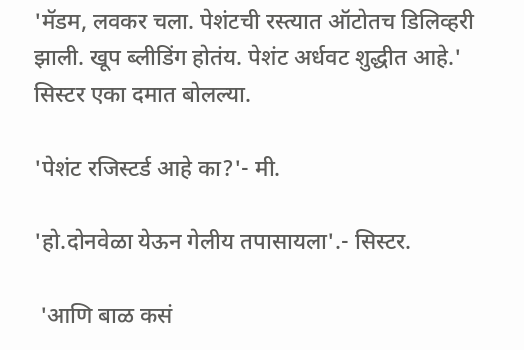'मॅडम, लवकर चला. पेशंटची रस्त्यात ऑटोतच डिलिव्हरी झाली. खूप ब्लीडिंग होतंय. पेशंट अर्धवट शुद्धीत आहे.' सिस्टर एका दमात बोलल्या.

'पेशंट रजिस्टर्ड आहे का?'- मी.

'हो.दोनवेळा येऊन गेलीय तपासायला'.- सिस्टर.

 'आणि बाळ कसं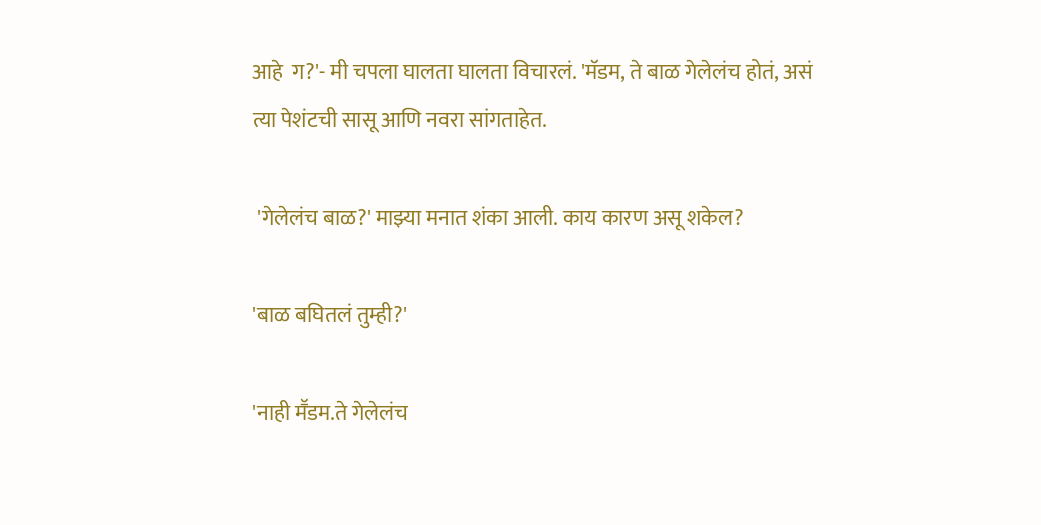आहे  ग?'- मी चपला घालता घालता विचारलं. 'मॅडम, ते बाळ गेलेलंच होतं, असं त्या पेशंटची सासू आणि नवरा सांगताहेत.

 'गेलेलंच बाळ?' माझ्या मनात शंका आली. काय कारण असू शकेल?

'बाळ बघितलं तुम्ही?'

'नाही मॕडम.ते गेलेलंच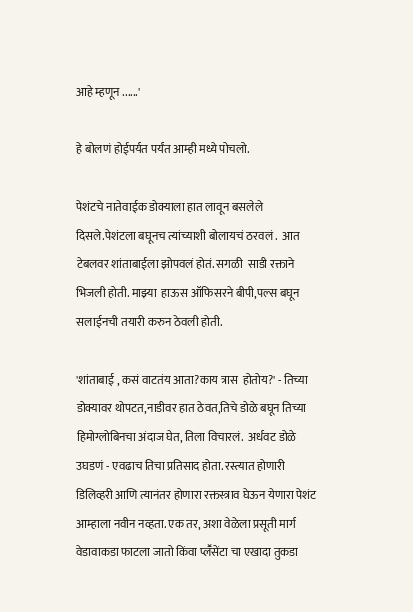आहे म्हणून ......'

हे बोलणं होईपर्यत पर्यंत आम्ही मध्ये पोचलो.

पेशंटचे नातेवाईक डोक्याला हात लावून बसलेले दिसले.पेशंटला बघूनच त्यांच्याशी बोलायचं ठरवलं .  आत टेबलवर शांताबाईला झोपवलं होतं. सगळी  साडी रक्ताने भिजली होती. माझ्या  हाऊस ऑफिसरने बीपी,पल्स बघून सलाईनची तयारी करुन ठेवली होती.

'शांताबाई , कसं वाटतंय आता?काय त्रास  होतोय?' - तिच्या डोक्यावर थोपटत,नाडीवर हात ठेवत,तिचे डोळे बघून तिच्या हिमोग्लोबिनचा अंदाज घेत, तिला विचारलं.  अर्धवट डोळे उघडणं - एवढाच तिचा प्रतिसाद होता. रस्त्यात होणारी डिलिव्हरी आणि त्यानंतर होणारा रक्तस्त्राव घेऊन येणारा पेशंट  आम्हाला नवीन नव्हता. एक तर, अशा वेळेला प्रसूती मार्ग वेडावाकडा फाटला जातो किंवा प्लॕसेंटा चा एखादा तुकडा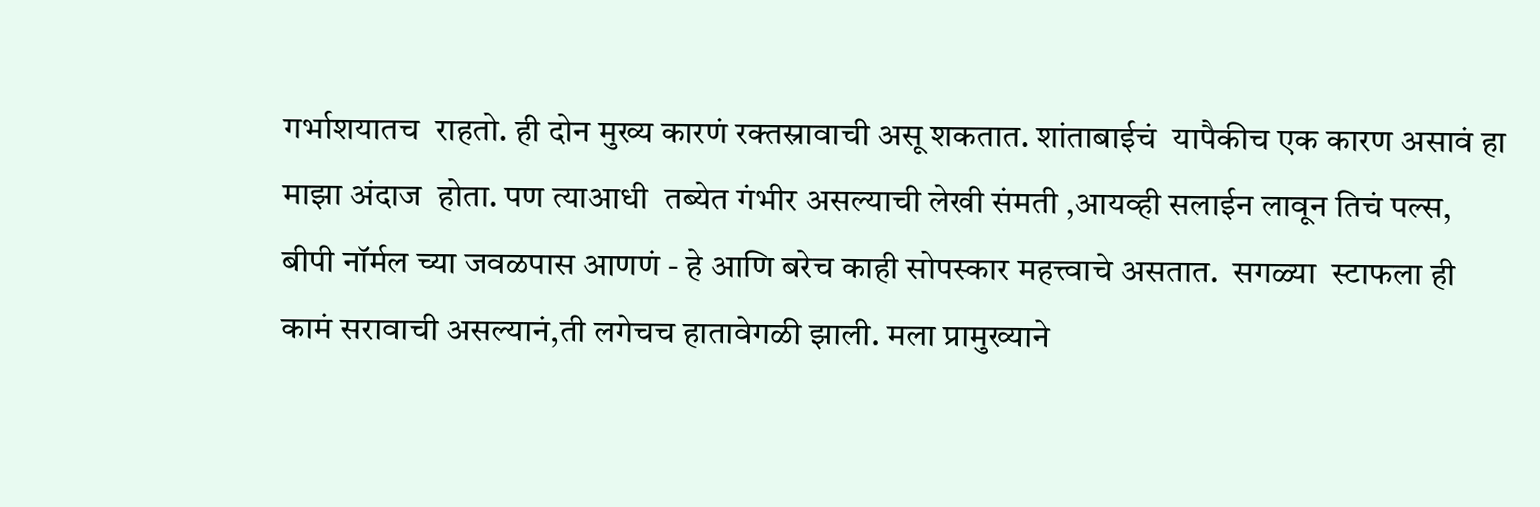गर्भाशयातच  राहतो. ही दोन मुख्य कारणं रक्तस्रावाची असू शकतात. शांताबाईचं  यापैकीच एक कारण असावं हा माझा अंदाज  होता. पण त्याआधी  तब्येत गंभीर असल्याची लेखी संमती ,आयव्ही सलाईन लावून तिचं पल्स, बीपी नॉर्मल च्या जवळपास आणणं - हे आणि बरेच काही सोपस्कार महत्त्वाचे असतात.  सगळ्या  स्टाफला ही कामं सरावाची असल्यानं,ती लगेचच हातावेगळी झाली. मला प्रामुख्याने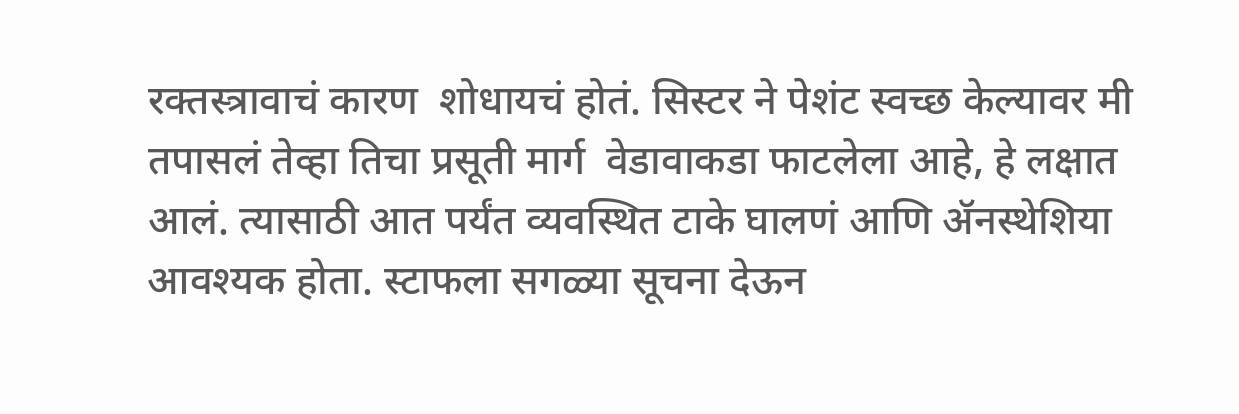रक्तस्त्रावाचं कारण  शोधायचं होतं. सिस्टर ने पेशंट स्वच्छ केल्यावर मी तपासलं तेव्हा तिचा प्रसूती मार्ग  वेडावाकडा फाटलेला आहे, हे लक्षात आलं. त्यासाठी आत पर्यंत व्यवस्थित टाके घालणं आणि ॲनस्थेशिया आवश्यक होता. स्टाफला सगळ्या सूचना देऊन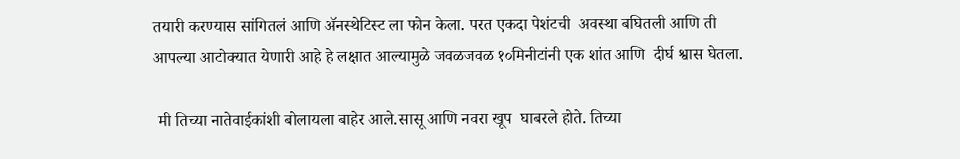तयारी करण्यास सांगितलं आणि ॲनस्थेटिस्ट ला फोन केला. परत एकदा पेशंटची  अवस्था बघितली आणि ती आपल्या आटोक्यात येणारी आहे हे लक्षात आल्यामुळे जवळजवळ १०मिनीटांनी एक शांत आणि  दीर्घ श्वास घेतला.

 मी तिच्या नातेवाईकांशी बोलायला बाहेर आले.सासू आणि नवरा खूप  घाबरले होते. तिच्या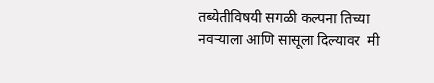तब्येतीविषयी सगळी कल्पना तिच्या नवऱ्याला आणि सासूला दिल्यावर  मी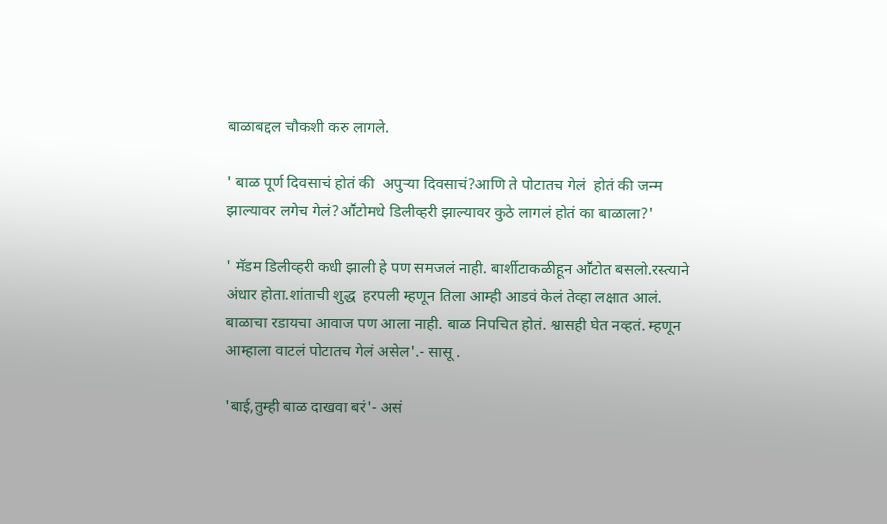बाळाबद्दल चौकशी करु लागले.

' बाळ पूर्ण दिवसाचं होतं की  अपुऱ्या दिवसाचं?आणि ते पोटातच गेलं  होतं की जन्म झाल्यावर लगेच गेलं?आॕटोमधे डिलीव्हरी झाल्यावर कुठे लागलं होतं का बाळाला?'

' मॅडम डिलीव्हरी कधी झाली हे पण समजलं नाही. बार्शीटाकळीहून आॕटोत बसलो.रस्त्याने अंधार होता.शांताची शुद्ध  हरपली म्हणून तिला आम्ही आडवं केलं तेव्हा लक्षात आलं. बाळाचा रडायचा आवाज पण आला नाही. बाळ निपचित होतं. श्वासही घेत नव्हतं. म्हणून आम्हाला वाटलं पोटातच गेलं असेल'.- सासू .

'बाई,तुम्ही बाळ दाखवा बरं'- असं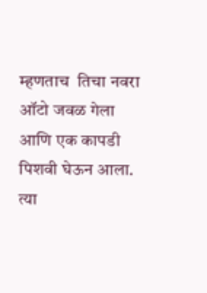म्हणताच  तिचा नवरा ऑटो जवळ गेला आणि एक कापडी पिशवी घेऊन आला. त्या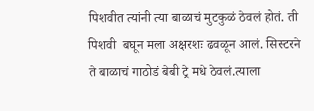पिशवीत त्यांनी त्या बाळाचं मुटकुळं ठेवलं होतं. ती पिशवी  बघून मला अक्षरशः ढवळून आलं. सिस्टरने ते बाळाचं गाठोडं बेबी ट्रे मधे ठेवलं.त्याला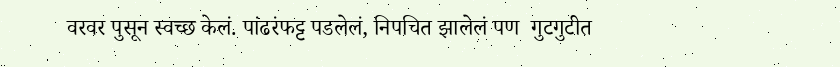वरवर पुसून स्वच्छ केलं. पांढरंफट्ट पडलेलं, निपचित झालेलं पण  गुटगुटीत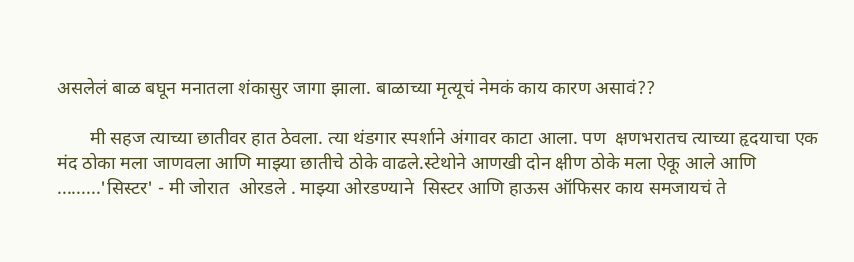असलेलं बाळ बघून मनातला शंकासुर जागा झाला. बाळाच्या मृत्यूचं नेमकं काय कारण असावं??

       मी सहज त्याच्या छातीवर हात ठेवला. त्या थंडगार स्पर्शाने अंगावर काटा आला. पण  क्षणभरातच त्याच्या हृदयाचा एक मंद ठोका मला जाणवला आणि माझ्या छातीचे ठोके वाढले.स्टेथोने आणखी दोन क्षीण ठोके मला ऐकू आले आणि .........'सिस्टर' - मी जोरात  ओरडले . माझ्या ओरडण्याने  सिस्टर आणि हाऊस ऑफिसर काय समजायचं ते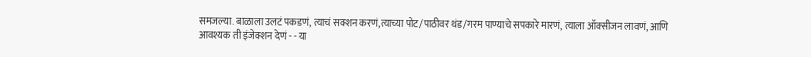समजल्या. बाळाला उलटं पकडणं, त्याचं सक्शन करणं,त्याच्या पोट/पाठीवर थंड/गरम पाण्याचे सपकारे मारणं, त्याला ऑक्सीजन लावणं, आणि आवश्यक ती इंजेक्शन देणं - - या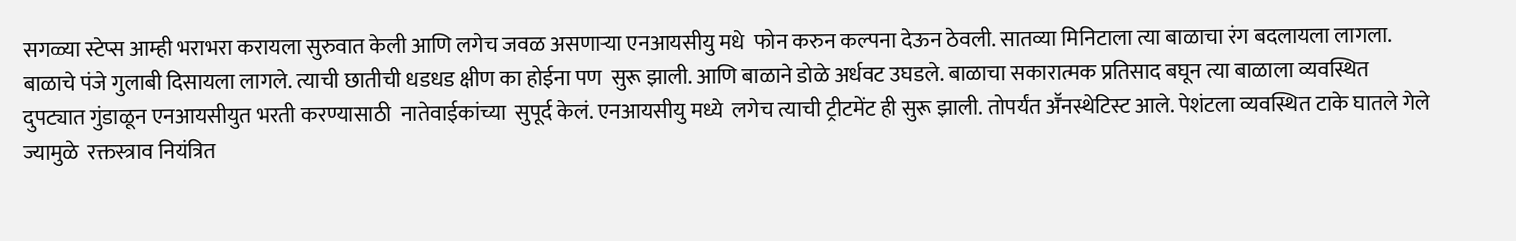सगळ्या स्टेप्स आम्ही भराभरा करायला सुरुवात केली आणि लगेच जवळ असणाऱ्या एनआयसीयु मधे  फोन करुन कल्पना देऊन ठेवली. सातव्या मिनिटाला त्या बाळाचा रंग बदलायला लागला. बाळाचे पंजे गुलाबी दिसायला लागले. त्याची छातीची धडधड क्षीण का होईना पण  सुरू झाली. आणि बाळाने डोळे अर्धवट उघडले. बाळाचा सकारात्मक प्रतिसाद बघून त्या बाळाला व्यवस्थित दुपट्यात गुंडाळून एनआयसीयुत भरती करण्यासाठी  नातेवाईकांच्या  सुपूर्द केलं. एनआयसीयु मध्ये  लगेच त्याची ट्रीटमेंट ही सुरू झाली. तोपर्यंत अॕनस्थेटिस्ट आले. पेशंटला व्यवस्थित टाके घातले गेले ज्यामुळे  रक्तस्त्राव नियंत्रित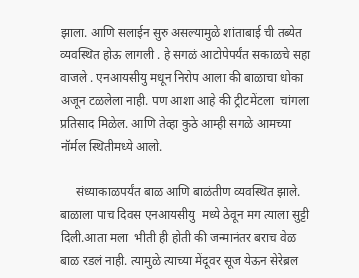झाला. आणि सलाईन सुरु असल्यामुळे शांताबाई ची तब्येत व्यवस्थित होऊ लागली . हे सगळं आटोपेपर्यंत सकाळचे सहा वाजले . एनआयसीयु मधून निरोप आला की बाळाचा धोका अजून टळलेला नाही. पण आशा आहे की ट्रीटमेंटला  चांगला प्रतिसाद मिळेल. आणि तेव्हा कुठे आम्ही सगळे आमच्या नॉर्मल स्थितीमध्ये आलो.

     संध्याकाळपर्यंत बाळ आणि बाळंतीण व्यवस्थित झाले. बाळाला पाच दिवस एनआयसीयु  मध्ये ठेवून मग त्याला सुट्टी दिली.आता मला  भीती ही होती की जन्मानंतर बराच वेळ बाळ रडलं नाही. त्यामुळे त्याच्या मेंदूवर सूज येऊन सेरेब्रल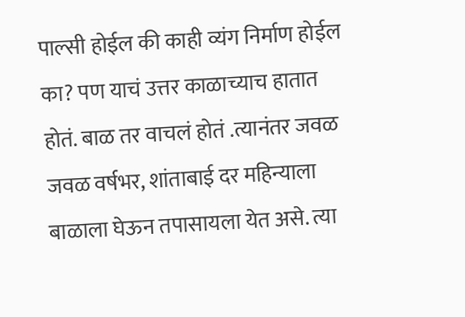पाल्सी होईल की काही व्यंग निर्माण होईल का? पण याचं उत्तर काळाच्याच हातात होतं. बाळ तर वाचलं होतं .त्यानंतर जवळ जवळ वर्षभर, शांताबाई दर महिन्याला बाळाला घेऊन तपासायला येत असे. त्या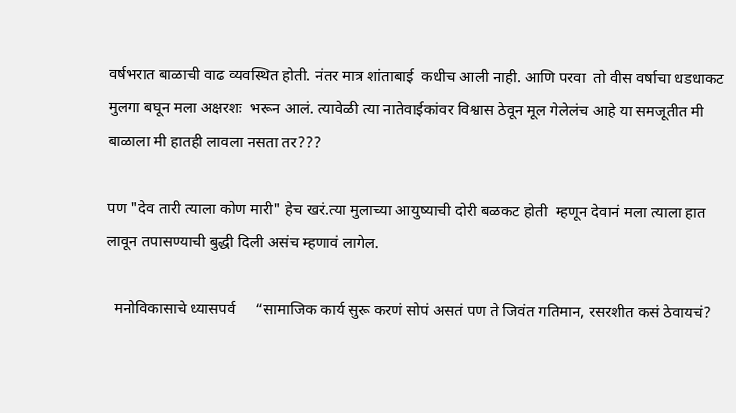वर्षभरात बाळाची वाढ व्यवस्थित होती. नंतर मात्र शांताबाई  कधीच आली नाही. आणि परवा  तो वीस वर्षाचा धडधाकट  मुलगा बघून मला अक्षरशः  भरून आलं. त्यावेळी त्या नातेवाईकांवर विश्वास ठेवून मूल गेलेलंच आहे या समजूतीत मी बाळाला मी हातही लावला नसता तर???

पण "देव तारी त्याला कोण मारी" हेच खरं.त्या मुलाच्या आयुष्याची दोरी बळकट होती  म्हणून देवानं मला त्याला हात लावून तपासण्याची बुद्धी दिली असंच म्हणावं लागेल.

  मनोविकासाचे ध्यासपर्व     “सामाजिक कार्य सुरू करणं सोपं असतं पण ते जिवंत गतिमान, रसरशीत कसं ठेवायचं?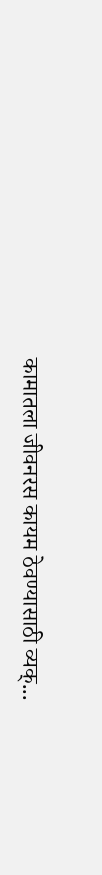कामातला जीवनरस कायम ठेवण्यासाठी व्यक्...